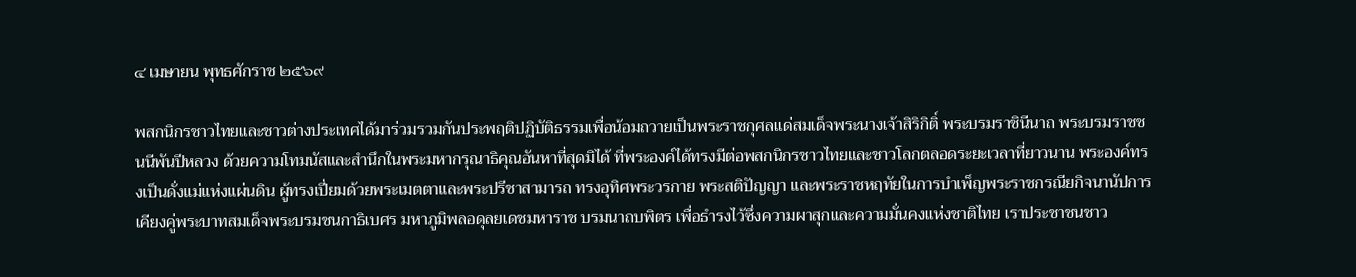๔ เมษายน พุทธศักราช ๒๕๖๙

พสกนิกรชาวไทยและชาวต่างประเทศได้มาร่วมรวมกันประพฤติปฏิบัติธรรมเพื่อน้อมถวายเป็นพระราชกุศลแด่สมเด็จพระนางเจ้าสิริกิติ์ พระบรมราชินีนาถ พระบรมราชชนนีพันปีหลวง ด้วยความโทมนัสและสำนึกในพระมหากรุณาธิคุณอันหาที่สุดมิได้ ที่พระองค์ได้ทรงมีต่อพสกนิกรชาวไทยและชาวโลกตลอดระยะเวลาที่ยาวนาน พระองค์ทรงเป็นดั่งแม่แห่งแผ่นดิน ผู้ทรงเปี่ยมด้วยพระเมตตาและพระปรีชาสามารถ ทรงอุทิศพระวรกาย พระสติปัญญา และพระราชหฤทัยในการบำเพ็ญพระราชกรณียกิจนานัปการ เคียงคู่พระบาทสมเด็จพระบรมชนกาธิเบศร มหาภูมิพลอดุลยเดชมหาราช บรมนาถบพิตร เพื่อธำรงไว้ซึ่งความผาสุกและความมั่นคงแห่งชาติไทย เราประชาชนชาว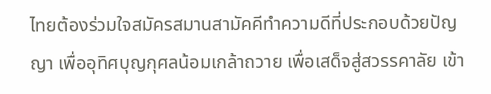ไทยต้องร่วมใจสมัครสมานสามัคคีทำความดีที่ประกอบด้วยปัญญา เพื่ออุทิศบุญกุศลน้อมเกล้าถวาย เพื่อเสด็จสู่สวรรคาลัย เข้า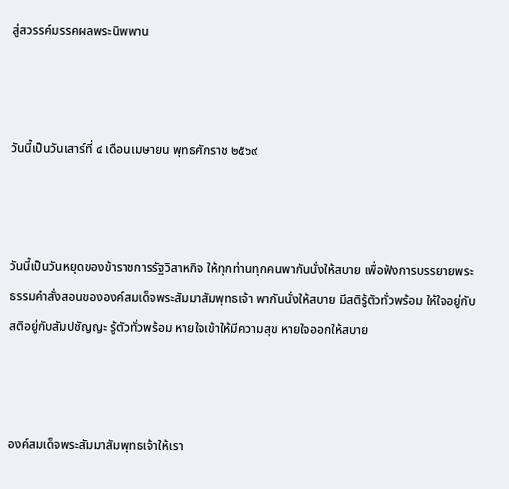สู่สวรรค์มรรคผลพระนิพพาน



วันนี้เป็นวันเสาร์ที่ ๔ เดือนเมษายน พุทธศักราช ๒๕๖๙



วันนี้เป็นวันหยุดของข้าราชการรัฐวิสาหกิจ ให้ทุกท่านทุกคนพากันนั่งให้สบาย เพื่อฟังการบรรยายพระธรรมคำสั่งสอนขององค์สมเด็จพระสัมมาสัมพุทธเจ้า พากันนั่งให้สบาย มีสติรู้ตัวทั่วพร้อม ให้ใจอยู่กับสติอยู่กับสัมปชัญญะ รู้ตัวทั่วพร้อม หายใจเข้าให้มีความสุข หายใจออกให้สบาย



องค์สมเด็จพระสัมมาสัมพุทธเจ้าให้เรา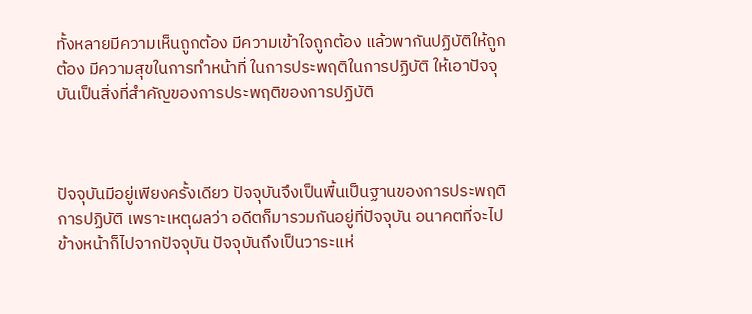ทั้งหลายมีความเห็นถูกต้อง มีความเข้าใจถูกต้อง แล้วพากันปฏิบัติให้ถูกต้อง มีความสุขในการทำหน้าที่ ในการประพฤติในการปฏิบัติ ให้เอาปัจจุบันเป็นสิ่งที่สำคัญของการประพฤติของการปฏิบัติ



ปัจจุบันมีอยู่เพียงครั้งเดียว ปัจจุบันจึงเป็นพื้นเป็นฐานของการประพฤติการปฏิบัติ เพราะเหตุผลว่า อดีตก็มารวมกันอยู่ที่ปัจจุบัน อนาคตที่จะไปข้างหน้าก็ไปจากปัจจุบัน ปัจจุบันถึงเป็นวาระแห่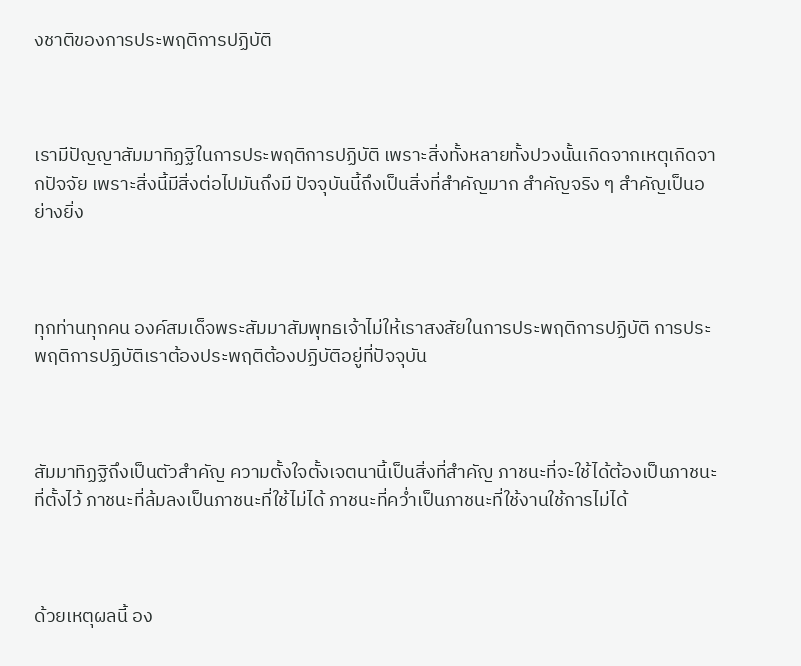งชาติของการประพฤติการปฏิบัติ



เรามีปัญญาสัมมาทิฏฐิในการประพฤติการปฏิบัติ เพราะสิ่งทั้งหลายทั้งปวงนั้นเกิดจากเหตุเกิดจากปัจจัย เพราะสิ่งนี้มีสิ่งต่อไปมันถึงมี ปัจจุบันนี้ถึงเป็นสิ่งที่สำคัญมาก สำคัญจริง ๆ สำคัญเป็นอย่างยิ่ง



ทุกท่านทุกคน องค์สมเด็จพระสัมมาสัมพุทธเจ้าไม่ให้เราสงสัยในการประพฤติการปฏิบัติ การประพฤติการปฏิบัติเราต้องประพฤติต้องปฏิบัติอยู่ที่ปัจจุบัน



สัมมาทิฏฐิถึงเป็นตัวสำคัญ ความตั้งใจตั้งเจตนานี้เป็นสิ่งที่สำคัญ ภาชนะที่จะใช้ได้ต้องเป็นภาชนะที่ตั้งไว้ ภาชนะที่ล้มลงเป็นภาชนะที่ใช้ไม่ได้ ภาชนะที่คว่ำเป็นภาชนะที่ใช้งานใช้การไม่ได้



ด้วยเหตุผลนี้ อง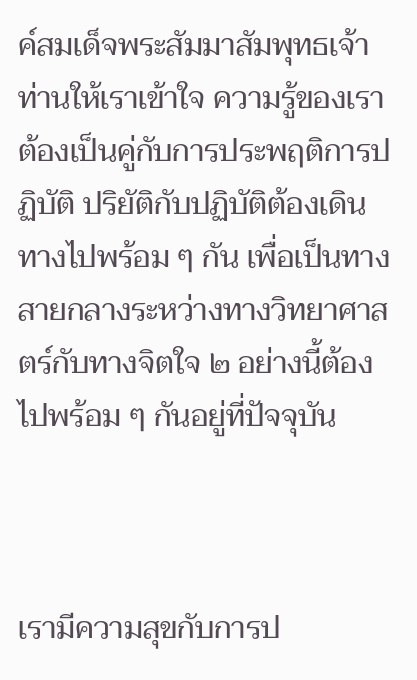ค์สมเด็จพระสัมมาสัมพุทธเจ้าท่านให้เราเข้าใจ ความรู้ของเราต้องเป็นคู่กับการประพฤติการปฏิบัติ ปริยัติกับปฏิบัติต้องเดินทางไปพร้อม ๆ กัน เพื่อเป็นทางสายกลางระหว่างทางวิทยาศาสตร์กับทางจิตใจ ๒ อย่างนี้ต้องไปพร้อม ๆ กันอยู่ที่ปัจจุบัน



เรามีความสุขกับการป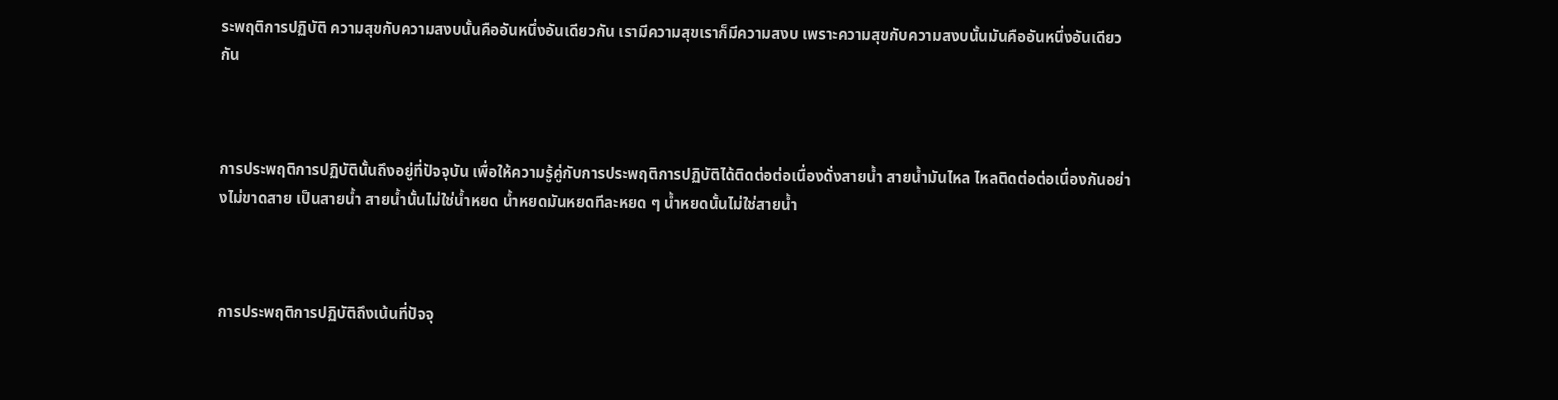ระพฤติการปฏิบัติ ความสุขกับความสงบนั้นคืออันหนึ่งอันเดียวกัน เรามีความสุขเราก็มีความสงบ เพราะความสุขกับความสงบนั้นมันคืออันหนึ่งอันเดียวกัน



การประพฤติการปฏิบัตินั้นถึงอยู่ที่ปัจจุบัน เพื่อให้ความรู้คู่กับการประพฤติการปฏิบัติได้ติดต่อต่อเนื่องดั่งสายน้ำ สายน้ำมันไหล ไหลติดต่อต่อเนื่องกันอย่างไม่ขาดสาย เป็นสายน้ำ สายน้ำนั้นไม่ใช่น้ำหยด น้ำหยดมันหยดทีละหยด ๆ น้ำหยดนั้นไม่ใช่สายน้ำ



การประพฤติการปฏิบัติถึงเน้นที่ปัจจุ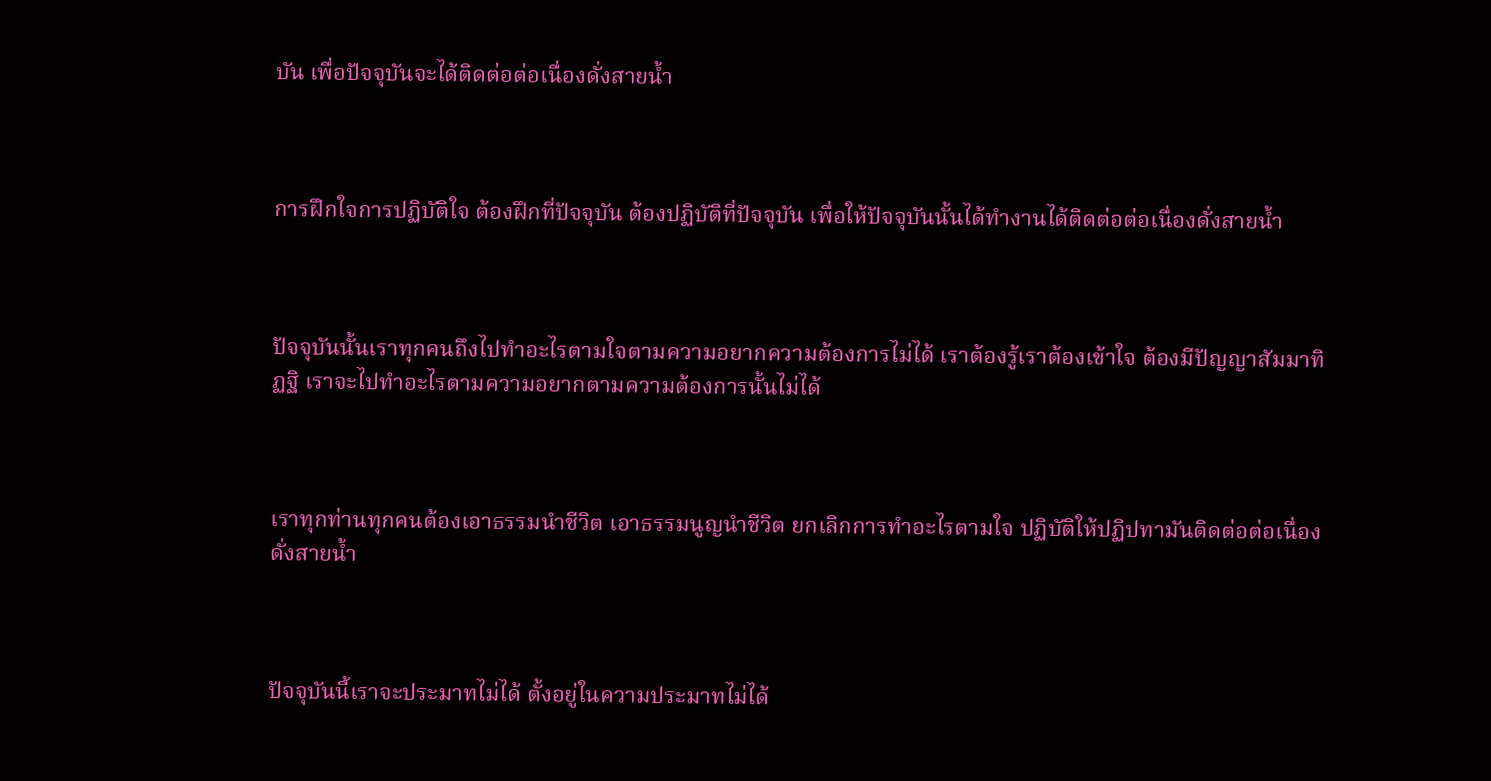บัน เพื่อปัจจุบันจะได้ติดต่อต่อเนื่องดั่งสายน้ำ



การฝึกใจการปฏิบัติใจ ต้องฝึกที่ปัจจุบัน ต้องปฏิบัติที่ปัจจุบัน เพื่อให้ปัจจุบันนั้นได้ทำงานได้ติดต่อต่อเนื่องดั่งสายน้ำ



ปัจจุบันนั้นเราทุกคนถึงไปทำอะไรตามใจตามความอยากความต้องการไม่ได้ เราต้องรู้เราต้องเข้าใจ ต้องมีปัญญาสัมมาทิฏฐิ เราจะไปทำอะไรตามความอยากตามความต้องการนั้นไม่ได้



เราทุกท่านทุกคนต้องเอาธรรมนำชีวิต เอาธรรมนูญนำชีวิต ยกเลิกการทำอะไรตามใจ ปฏิบัติให้ปฏิปทามันติดต่อต่อเนื่องดั่งสายน้ำ



ปัจจุบันนี้เราจะประมาทไม่ได้ ตั้งอยู่ในความประมาทไม่ได้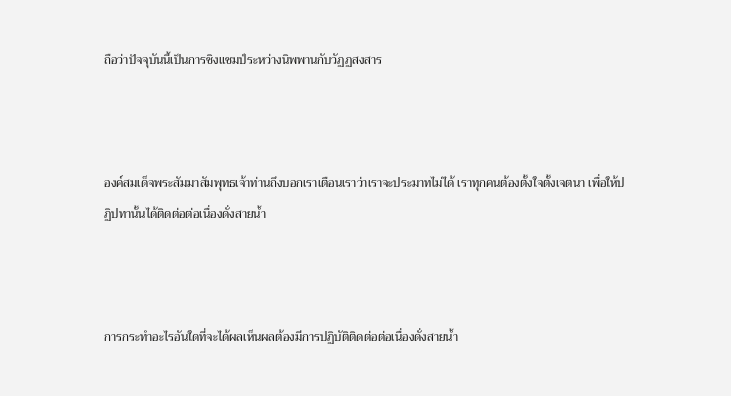ถือว่าปัจจุบันนี้เป็นการชิงแชมป์ระหว่างนิพพานกับวัฏฏสงสาร



องค์สมเด็จพระสัมมาสัมพุทธเจ้าท่านถึงบอกเราเตือนเราว่าเราจะประมาทไม่ได้ เราทุกคนต้องตั้งใจตั้งเจตนา เพื่อให้ปฏิปทานั้นได้ติดต่อต่อเนื่องดั่งสายน้ำ



การกระทำอะไรอันใดที่จะได้ผลเห็นผลต้องมีการปฏิบัติติดต่อต่อเนื่องดั่งสายน้ำ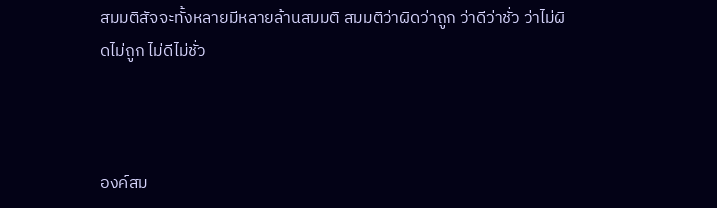สมมติสัจจะทั้งหลายมีหลายล้านสมมติ สมมติว่าผิดว่าถูก ว่าดีว่าชั่ว ว่าไม่ผิดไม่ถูก ไม่ดีไม่ชั่ว



องค์สม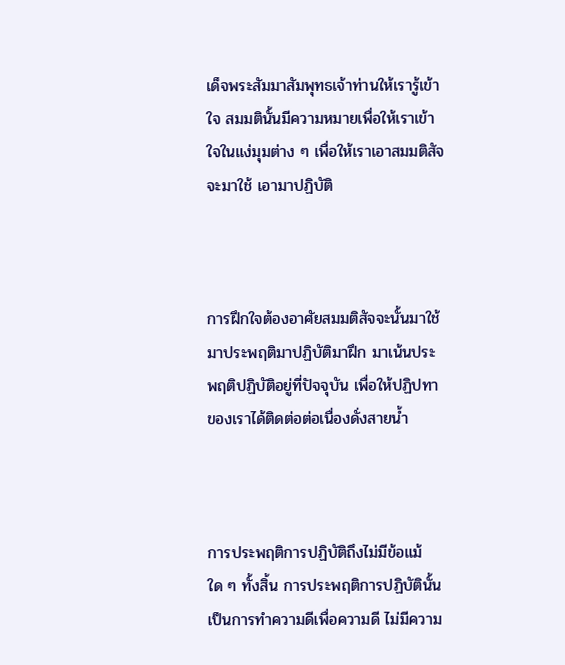เด็จพระสัมมาสัมพุทธเจ้าท่านให้เรารู้เข้าใจ สมมตินั้นมีความหมายเพื่อให้เราเข้าใจในแง่มุมต่าง ๆ เพื่อให้เราเอาสมมติสัจจะมาใช้ เอามาปฏิบัติ



การฝึกใจต้องอาศัยสมมติสัจจะนั้นมาใช้มาประพฤติมาปฏิบัติมาฝึก มาเน้นประพฤติปฏิบัติอยู่ที่ปัจจุบัน เพื่อให้ปฏิปทาของเราได้ติดต่อต่อเนื่องดั่งสายน้ำ



การประพฤติการปฏิบัติถึงไม่มีข้อแม้ใด ๆ ทั้งสิ้น การประพฤติการปฏิบัตินั้นเป็นการทำความดีเพื่อความดี ไม่มีความ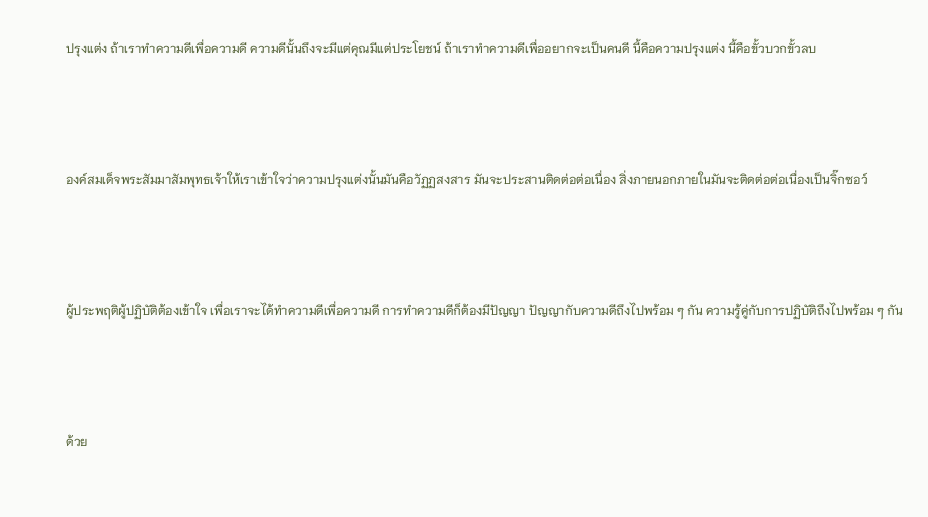ปรุงแต่ง ถ้าเราทำความดีเพื่อความดี ความดีนั้นถึงจะมีแต่คุณมีแต่ประโยชน์ ถ้าเราทำความดีเพื่ออยากจะเป็นคนดี นี้คือความปรุงแต่ง นี้คือขั้วบวกขั้วลบ



องค์สมเด็จพระสัมมาสัมพุทธเจ้าให้เราเข้าใจว่าความปรุงแต่งนั้นมันคือวัฏฏสงสาร มันจะประสานติดต่อต่อเนื่อง สิ่งภายนอกภายในมันจะติดต่อต่อเนื่องเป็นจิ๊กซอว์



ผู้ประพฤติผู้ปฏิบัติต้องเข้าใจ เพื่อเราจะได้ทำความดีเพื่อความดี การทำความดีก็ต้องมีปัญญา ปัญญากับความดีถึงไปพร้อม ๆ กัน ความรู้คู่กับการปฏิบัติถึงไปพร้อม ๆ กัน



ด้วย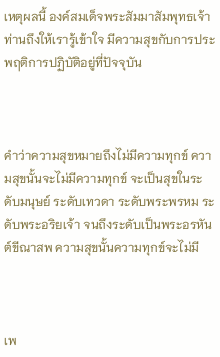เหตุผลนี้ องค์สมเด็จพระสัมมาสัมพุทธเจ้าท่านถึงให้เรารู้เข้าใจ มีความสุขกับการประพฤติการปฏิบัติอยู่ที่ปัจจุบัน



คำว่าความสุขหมายถึงไม่มีความทุกข์ ความสุขนั้นจะไม่มีความทุกข์ จะเป็นสุขในระดับมนุษย์ ระดับเทวดา ระดับพระพรหม ระดับพระอริยเจ้า จนถึงระดับเป็นพระอรหันต์ขีณาสพ ความสุขนั้นความทุกข์จะไม่มี



เพ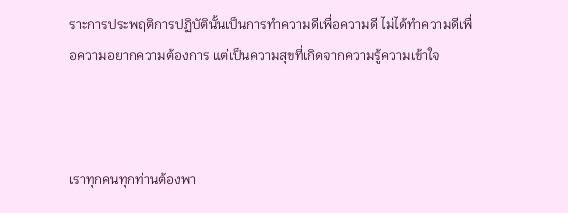ราะการประพฤติการปฏิบัตินั้นเป็นการทำความดีเพื่อความดี ไม่ได้ทำความดีเพื่อความอยากความต้องการ แต่เป็นความสุขที่เกิดจากความรู้ความเข้าใจ



เราทุกคนทุกท่านต้องพา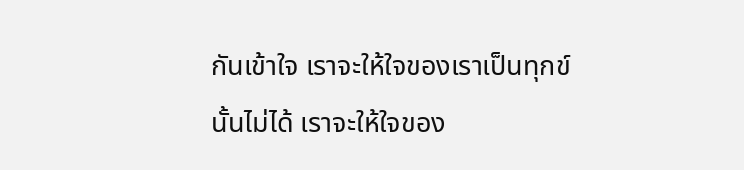กันเข้าใจ เราจะให้ใจของเราเป็นทุกข์นั้นไม่ได้ เราจะให้ใจของ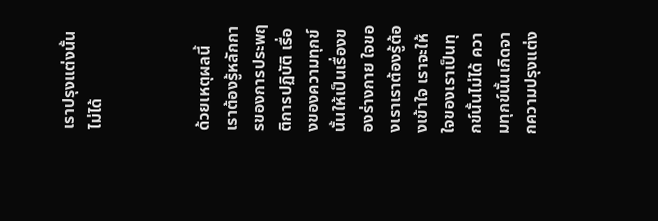เราปรุงแต่งนั้นไม่ได้



ด้วยเหตุผลนี้ เราต้องรู้หลักการของการประพฤติการปฏิบัติ เรื่องของความทุกข์นั้นให้เป็นเรื่องของร่างกาย ใจของเราเราต้องรู้ต้องเข้าใจ เราจะให้ใจของเราเป็นทุกข์นั้นไม่ได้ ความทุกข์นั้นเกิดจากความปรุงแต่ง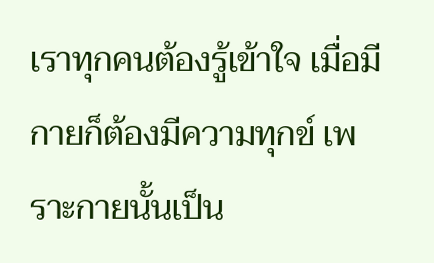เราทุกคนต้องรู้เข้าใจ เมื่อมีกายก็ต้องมีความทุกข์ เพราะกายนั้นเป็น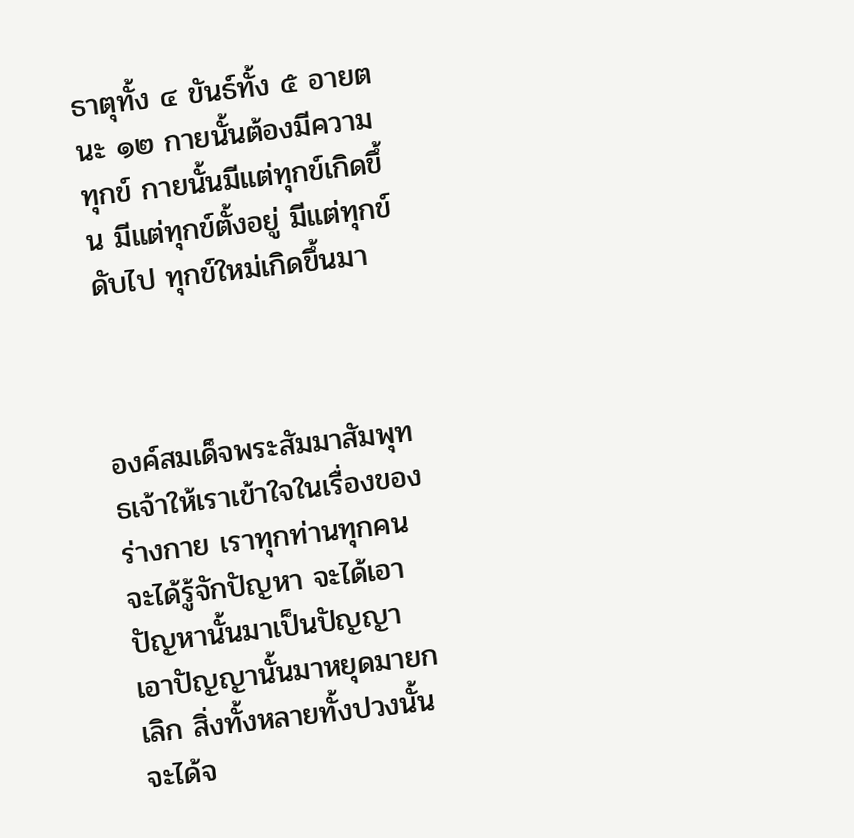ธาตุทั้ง ๔ ขันธ์ทั้ง ๕ อายตนะ ๑๒ กายนั้นต้องมีความทุกข์ กายนั้นมีแต่ทุกข์เกิดขึ้น มีแต่ทุกข์ตั้งอยู่ มีแต่ทุกข์ดับไป ทุกข์ใหม่เกิดขึ้นมา



องค์สมเด็จพระสัมมาสัมพุทธเจ้าให้เราเข้าใจในเรื่องของร่างกาย เราทุกท่านทุกคนจะได้รู้จักปัญหา จะได้เอาปัญหานั้นมาเป็นปัญญา เอาปัญญานั้นมาหยุดมายกเลิก สิ่งทั้งหลายทั้งปวงนั้นจะได้จ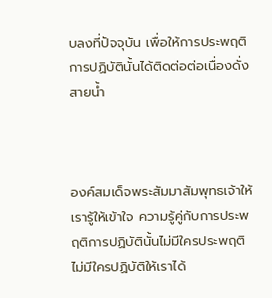บลงที่ปัจจุบัน เพื่อให้การประพฤติการปฏิบัตินั้นได้ติดต่อต่อเนื่องดั่งสายน้ำ



องค์สมเด็จพระสัมมาสัมพุทธเจ้าให้เรารู้ให้เข้าใจ ความรู้คู่กับการประพฤติการปฏิบัตินั้นไม่มีใครประพฤติไม่มีใครปฏิบัติให้เราได้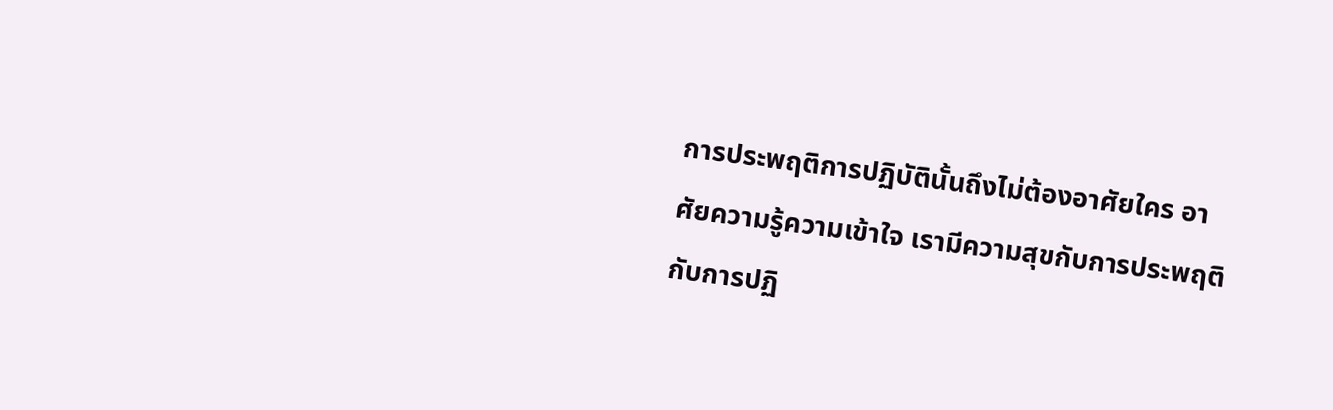การประพฤติการปฏิบัตินั้นถึงไม่ต้องอาศัยใคร อาศัยความรู้ความเข้าใจ เรามีความสุขกับการประพฤติกับการปฏิ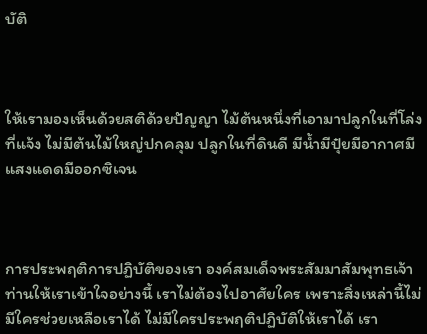บัติ



ให้เรามองเห็นด้วยสติด้วยปัญญา ไม้ต้นหนึ่งที่เอามาปลูกในที่โล่งที่แจ้ง ไม่มีต้นไม้ใหญ่ปกคลุม ปลูกในที่ดินดี มีน้ำมีปุ๋ยมีอากาศมีแสงแดดมีออกซิเจน



การประพฤติการปฏิบัติของเรา องค์สมเด็จพระสัมมาสัมพุทธเจ้าท่านให้เราเข้าใจอย่างนี้ เราไม่ต้องไปอาศัยใคร เพราะสิ่งเหล่านี้ไม่มีใครช่วยเหลือเราได้ ไม่มีใครประพฤติปฏิบัติให้เราได้ เรา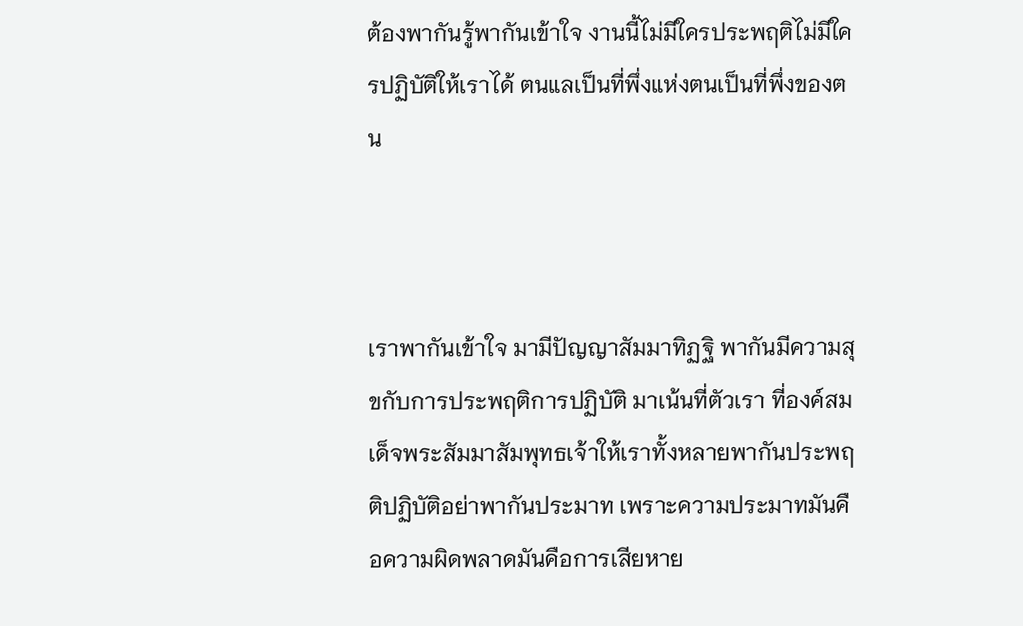ต้องพากันรู้พากันเข้าใจ งานนี้ไม่มีใครประพฤติไม่มีใครปฏิบัติให้เราได้ ตนแลเป็นที่พึ่งแห่งตนเป็นที่พึ่งของตน



เราพากันเข้าใจ มามีปัญญาสัมมาทิฏฐิ พากันมีความสุขกับการประพฤติการปฏิบัติ มาเน้นที่ตัวเรา ที่องค์สมเด็จพระสัมมาสัมพุทธเจ้าให้เราทั้งหลายพากันประพฤติปฏิบัติอย่าพากันประมาท เพราะความประมาทมันคือความผิดพลาดมันคือการเสียหาย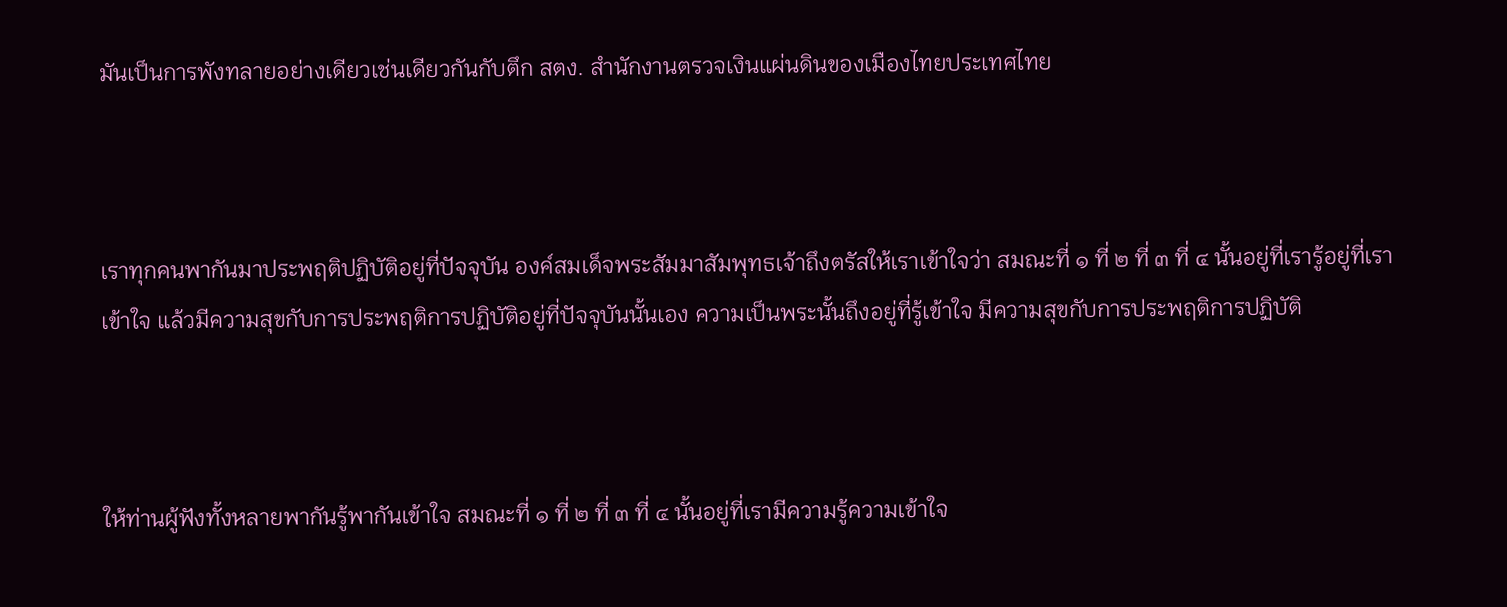มันเป็นการพังทลายอย่างเดียวเช่นเดียวกันกับตึก สตง. สำนักงานตรวจเงินแผ่นดินของเมืองไทยประเทศไทย



เราทุกคนพากันมาประพฤติปฏิบัติอยู่ที่ปัจจุบัน องค์สมเด็จพระสัมมาสัมพุทธเจ้าถึงตรัสให้เราเข้าใจว่า สมณะที่ ๑ ที่ ๒ ที่ ๓ ที่ ๔ นั้นอยู่ที่เรารู้อยู่ที่เราเข้าใจ แล้วมีความสุขกับการประพฤติการปฏิบัติอยู่ที่ปัจจุบันนั้นเอง ความเป็นพระนั้นถึงอยู่ที่รู้เข้าใจ มีความสุขกับการประพฤติการปฏิบัติ



ให้ท่านผู้ฟังทั้งหลายพากันรู้พากันเข้าใจ สมณะที่ ๑ ที่ ๒ ที่ ๓ ที่ ๔ นั้นอยู่ที่เรามีความรู้ความเข้าใจ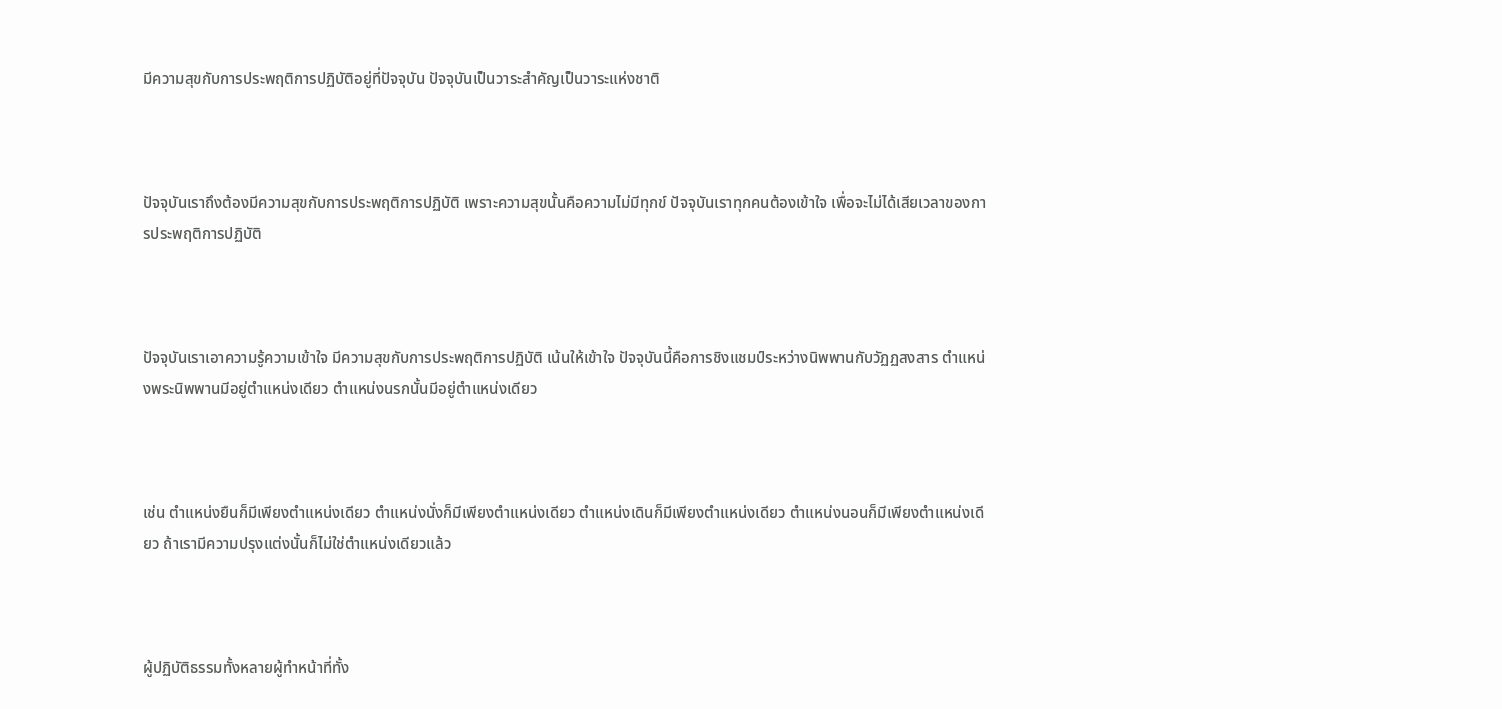มีความสุขกับการประพฤติการปฏิบัติอยู่ที่ปัจจุบัน ปัจจุบันเป็นวาระสำคัญเป็นวาระแห่งชาติ



ปัจจุบันเราถึงต้องมีความสุขกับการประพฤติการปฏิบัติ เพราะความสุขนั้นคือความไม่มีทุกข์ ปัจจุบันเราทุกคนต้องเข้าใจ เพื่อจะไม่ได้เสียเวลาของการประพฤติการปฏิบัติ



ปัจจุบันเราเอาความรู้ความเข้าใจ มีความสุขกับการประพฤติการปฏิบัติ เน้นให้เข้าใจ ปัจจุบันนี้คือการชิงแชมป์ระหว่างนิพพานกับวัฏฏสงสาร ตำแหน่งพระนิพพานมีอยู่ตำแหน่งเดียว ตำแหน่งนรกนั้นมีอยู่ตำแหน่งเดียว



เช่น ตำแหน่งยืนก็มีเพียงตำแหน่งเดียว ตำแหน่งนั่งก็มีเพียงตำแหน่งเดียว ตำแหน่งเดินก็มีเพียงตำแหน่งเดียว ตำแหน่งนอนก็มีเพียงตำแหน่งเดียว ถ้าเรามีความปรุงแต่งนั้นก็ไม่ใช่ตำแหน่งเดียวแล้ว



ผู้ปฏิบัติธรรมทั้งหลายผู้ทำหน้าที่ทั้ง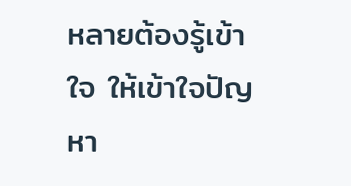หลายต้องรู้เข้าใจ ให้เข้าใจปัญหา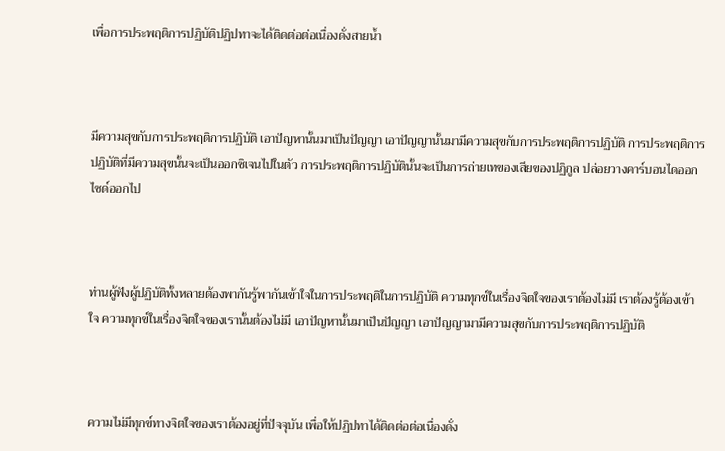เพื่อการประพฤติการปฏิบัติปฏิปทาจะได้ติดต่อต่อเนื่องดั่งสายน้ำ



มีความสุขกับการประพฤติการปฏิบัติ เอาปัญหานั้นมาเป็นปัญญา เอาปัญญานั้นมามีความสุขกับการประพฤติการปฏิบัติ การประพฤติการปฏิบัติที่มีความสุขนั้นจะเป็นออกซิเจนไปในตัว การประพฤติการปฏิบัตินั้นจะเป็นการถ่ายเทของเสียของปฏิกูล ปล่อยวางคาร์บอนไดออกไซด์ออกไป



ท่านผู้ฟังผู้ปฏิบัติทั้งหลายต้องพากันรู้พากันเข้าใจในการประพฤติในการปฏิบัติ ความทุกข์ในเรื่องจิตใจของเราต้องไม่มี เราต้องรู้ต้องเข้าใจ ความทุกข์ในเรื่องจิตใจของเรานั้นต้องไม่มี เอาปัญหานั้นมาเป็นปัญญา เอาปัญญามามีความสุขกับการประพฤติการปฏิบัติ



ความไม่มีทุกข์ทางจิตใจของเราต้องอยู่ที่ปัจจุบัน เพื่อให้ปฏิปทาได้ติดต่อต่อเนื่องดั่ง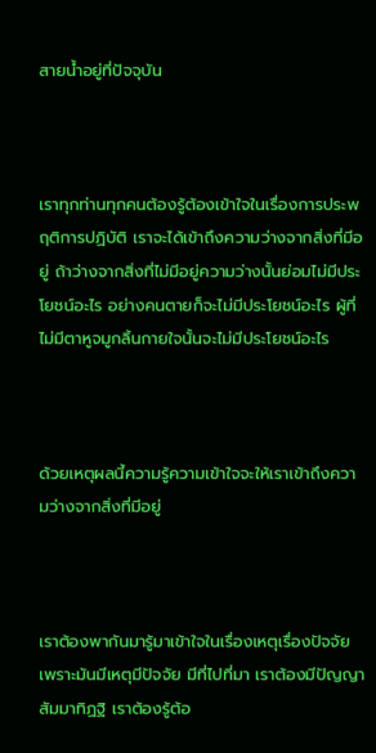สายน้ำอยู่ที่ปัจจุบัน



เราทุกท่านทุกคนต้องรู้ต้องเข้าใจในเรื่องการประพฤติการปฏิบัติ เราจะได้เข้าถึงความว่างจากสิ่งที่มีอยู่ ถ้าว่างจากสิ่งที่ไม่มีอยู่ความว่างนั้นย่อมไม่มีประโยชน์อะไร อย่างคนตายก็จะไม่มีประโยชน์อะไร ผู้ที่ไม่มีตาหูจมูกลิ้นกายใจนั้นจะไม่มีประโยชน์อะไร



ด้วยเหตุผลนี้ความรู้ความเข้าใจจะให้เราเข้าถึงความว่างจากสิ่งที่มีอยู่



เราต้องพากันมารู้มาเข้าใจในเรื่องเหตุเรื่องปัจจัย เพราะมันมีเหตุมีปัจจัย มีที่ไปที่มา เราต้องมีปัญญาสัมมาทิฏฐิ เราต้องรู้ต้อ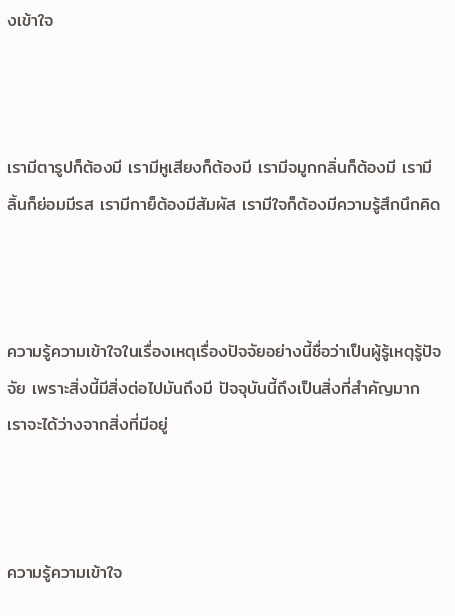งเข้าใจ



เรามีตารูปก็ต้องมี เรามีหูเสียงก็ต้องมี เรามีจมูกกลิ่นก็ต้องมี เรามีลิ้นก็ย่อมมีรส เรามีกาย็ต้องมีสัมผัส เรามีใจก็ต้องมีความรู้สึกนึกคิด



ความรู้ความเข้าใจในเรื่องเหตุเรื่องปัจจัยอย่างนี้ชื่อว่าเป็นผู้รู้เหตุรู้ปัจจัย เพราะสิ่งนี้มีสิ่งต่อไปมันถึงมี ปัจจุบันนี้ถึงเป็นสิ่งที่สำคัญมาก เราจะได้ว่างจากสิ่งที่มีอยู่



ความรู้ความเข้าใจ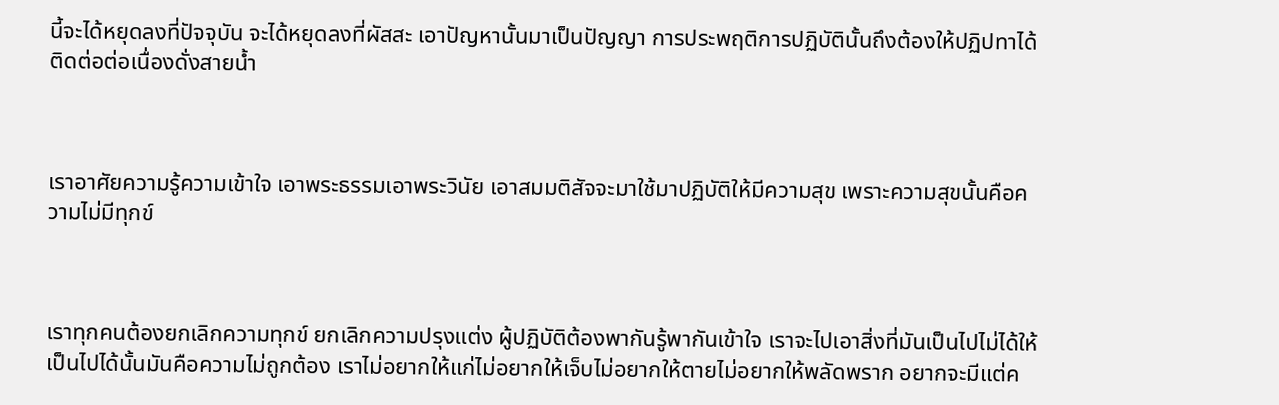นี้จะได้หยุดลงที่ปัจจุบัน จะได้หยุดลงที่ผัสสะ เอาปัญหานั้นมาเป็นปัญญา การประพฤติการปฏิบัตินั้นถึงต้องให้ปฏิปทาได้ติดต่อต่อเนื่องดั่งสายน้ำ



เราอาศัยความรู้ความเข้าใจ เอาพระธรรมเอาพระวินัย เอาสมมติสัจจะมาใช้มาปฏิบัติให้มีความสุข เพราะความสุขนั้นคือความไม่มีทุกข์



เราทุกคนต้องยกเลิกความทุกข์ ยกเลิกความปรุงแต่ง ผู้ปฏิบัติต้องพากันรู้พากันเข้าใจ เราจะไปเอาสิ่งที่มันเป็นไปไม่ได้ให้เป็นไปได้นั้นมันคือความไม่ถูกต้อง เราไม่อยากให้แก่ไม่อยากให้เจ็บไม่อยากให้ตายไม่อยากให้พลัดพราก อยากจะมีแต่ค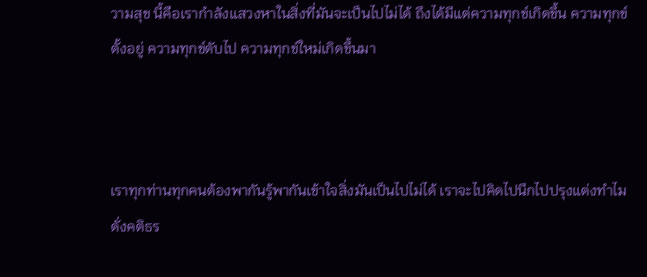วามสุข นี้คือเรากำลังแสวงหาในสิ่งที่มันจะเป็นไปไม่ได้ ถึงได้มีแต่ความทุกข์เกิดขึ้น ความทุกข์ตั้งอยู่ ความทุกข์ดับไป ความทุกข์ใหม่เกิดขึ้นมา



เราทุกท่านทุกคนต้องพากันรู้พากันเข้าใจสิ่งมันเป็นไปไม่ได้ เราจะไปคิดไปนึกไปปรุงแต่งทำไม ดั่งคติธร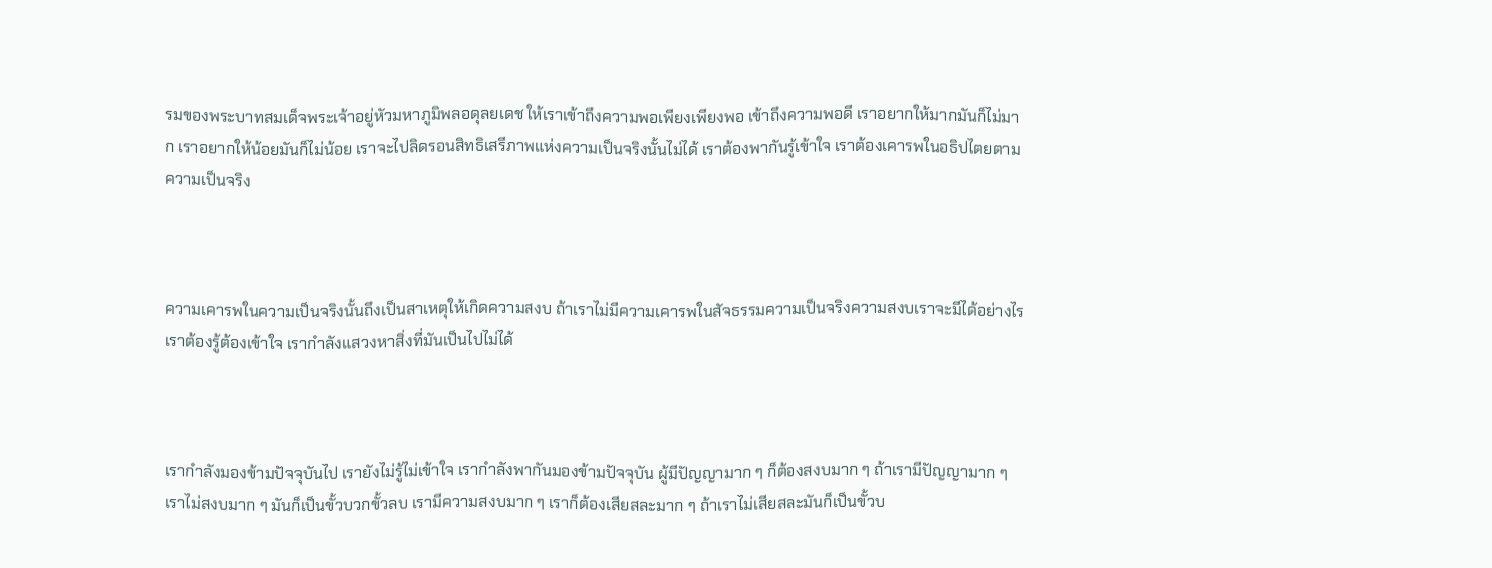รมของพระบาทสมเด็จพระเจ้าอยู่หัวมหาภูมิพลอดุลยเดช ให้เราเข้าถึงความพอเพียงเพียงพอ เข้าถึงความพอดี เราอยากให้มากมันก็ไม่มาก เราอยากให้น้อยมันก็ไม่น้อย เราจะไปลิดรอนสิทธิเสรีภาพแห่งความเป็นจริงนั้นไม่ได้ เราต้องพากันรู้เข้าใจ เราต้องเคารพในอธิปไตยตามความเป็นจริง



ความเคารพในความเป็นจริงนั้นถึงเป็นสาเหตุให้เกิดความสงบ ถ้าเราไม่มีความเคารพในสัจธรรมความเป็นจริงความสงบเราจะมีได้อย่างไร เราต้องรู้ต้องเข้าใจ เรากำลังแสวงหาสิ่งที่มันเป็นไปไม่ได้



เรากำลังมองข้ามปัจจุบันไป เรายังไม่รู้ไม่เข้าใจ เรากำลังพากันมองข้ามปัจจุบัน ผู้มีปัญญามาก ๆ ก็ต้องสงบมาก ๆ ถ้าเรามีปัญญามาก ๆ เราไม่สงบมาก ๆ มันก็เป็นขั้วบวกขั้วลบ เรามีความสงบมาก ๆ เราก็ต้องเสียสละมาก ๆ ถ้าเราไม่เสียสละมันก็เป็นขั้วบ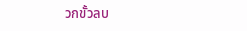วกขั้วลบ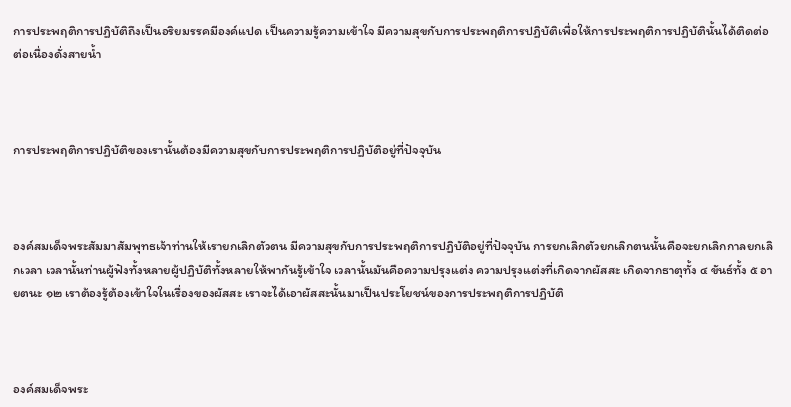การประพฤติการปฏิบัติถึงเป็นอริยมรรคมีองค์แปด เป็นความรู้ความเข้าใจ มีความสุขกับการประพฤติการปฏิบัติเพื่อให้การประพฤติการปฏิบัตินั้นได้ติดต่อต่อเนื่องดั่งสายน้ำ



การประพฤติการปฏิบัติของเรานั้นต้องมีความสุขกับการประพฤติการปฏิบัติอยู่ที่ปัจจุบัน



องค์สมเด็จพระสัมมาสัมพุทธเจ้าท่านให้เรายกเลิกตัวตน มีความสุขกับการประพฤติการปฏิบัติอยู่ที่ปัจจุบัน การยกเลิกตัวยกเลิกตนนั้นคือจะยกเลิกกาลยกเลิกเวลา เวลานั้นท่านผู้ฟังทั้งหลายผู้ปฏิบัติทั้งหลายให้พากันรู้เข้าใจ เวลานั้นมันคือความปรุงแต่ง ความปรุงแต่งที่เกิดจากผัสสะ เกิดจากธาตุทั้ง ๔ ขันธ์ทั้ง ๕ อายตนะ ๑๒ เราต้องรู้ต้องเข้าใจในเรื่องของผัสสะ เราจะได้เอาผัสสะนั้นมาเป็นประโยชน์ของการประพฤติการปฏิบัติ



องค์สมเด็จพระ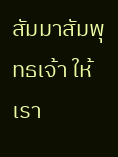สัมมาสัมพุทธเจ้า ให้เรา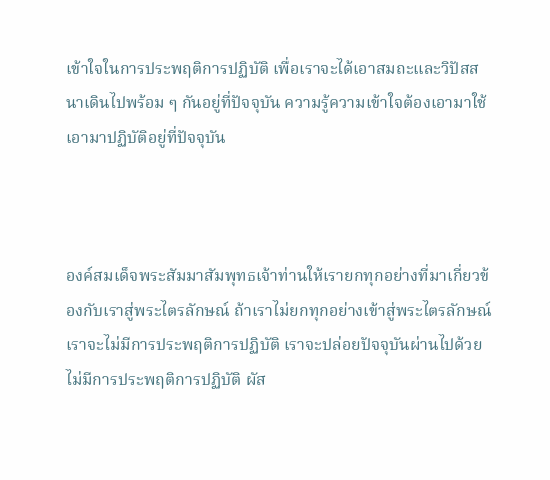เข้าใจในการประพฤติการปฏิบัติ เพื่อเราจะได้เอาสมถะและวิปัสสนาเดินไปพร้อม ๆ กันอยู่ที่ปัจจุบัน ความรู้ความเข้าใจต้องเอามาใช้เอามาปฏิบัติอยู่ที่ปัจจุบัน



องค์สมเด็จพระสัมมาสัมพุทธเจ้าท่านให้เรายกทุกอย่างที่มาเกี่ยวข้องกับเราสู่พระไตรลักษณ์ ถ้าเราไม่ยกทุกอย่างเข้าสู่พระไตรลักษณ์ เราจะไม่มีการประพฤติการปฏิบัติ เราจะปล่อยปัจจุบันผ่านไปด้วยไม่มีการประพฤติการปฏิบัติ ผัส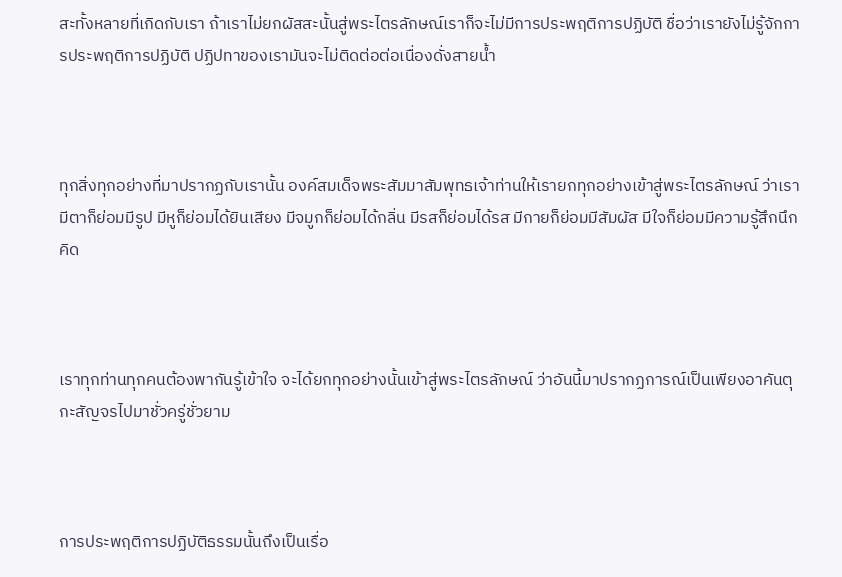สะทั้งหลายที่เกิดกับเรา ถ้าเราไม่ยกผัสสะนั้นสู่พระไตรลักษณ์เราก็จะไม่มีการประพฤติการปฏิบัติ ชื่อว่าเรายังไม่รู้จักการประพฤติการปฏิบัติ ปฏิปทาของเรามันจะไม่ติดต่อต่อเนื่องดั่งสายน้ำ



ทุกสิ่งทุกอย่างที่มาปรากฏกับเรานั้น องค์สมเด็จพระสัมมาสัมพุทธเจ้าท่านให้เรายกทุกอย่างเข้าสู่พระไตรลักษณ์ ว่าเรามีตาก็ย่อมมีรูป มีหูก็ย่อมได้ยินเสียง มีจมูกก็ย่อมได้กลิ่น มีรสก็ย่อมได้รส มีกายก็ย่อมมีสัมผัส มีใจก็ย่อมมีความรู้สึกนึกคิด



เราทุกท่านทุกคนต้องพากันรู้เข้าใจ จะได้ยกทุกอย่างนั้นเข้าสู่พระไตรลักษณ์ ว่าอันนี้มาปรากฏการณ์เป็นเพียงอาคันตุกะสัญจรไปมาชั่วครู่ชั่วยาม



การประพฤติการปฏิบัติธรรมนั้นถึงเป็นเรื่อ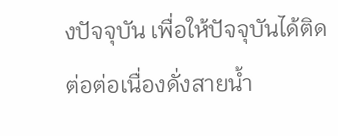งปัจจุบัน เพื่อให้ปัจจุบันได้ติดต่อต่อเนื่องดั่งสายน้ำ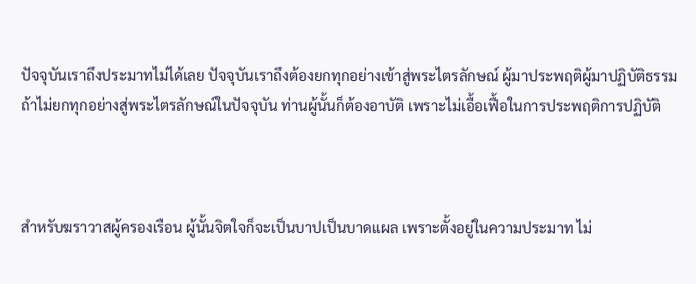ปัจจุบันเราถึงประมาทไม่ได้เลย ปัจจุบันเราถึงต้องยกทุกอย่างเข้าสู่พระไตรลักษณ์ ผู้มาประพฤติผู้มาปฏิบัติธรรม ถ้าไม่ยกทุกอย่างสู่พระไตรลักษณ์ในปัจจุบัน ท่านผู้นั้นก็ต้องอาบัติ เพราะไม่เอื้อเฟื้อในการประพฤติการปฏิบัติ



สำหรับฆราวาสผู้ครองเรือน ผู้นั้นจิตใจก็จะเป็นบาปเป็นบาดแผล เพราะตั้งอยู่ในความประมาท ไม่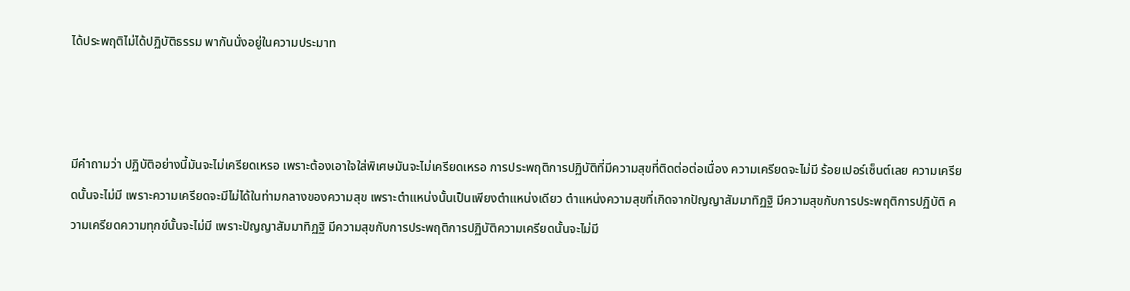ได้ประพฤติไม่ได้ปฏิบัติธรรม พากันนั่งอยู่ในความประมาท



มีคำถามว่า ปฏิบัติอย่างนี้มันจะไม่เครียดเหรอ เพราะต้องเอาใจใส่พิเศษมันจะไม่เครียดเหรอ การประพฤติการปฏิบัติที่มีความสุขที่ติดต่อต่อเนื่อง ความเครียดจะไม่มี ร้อยเปอร์เซ็นต์เลย ความเครียดนั้นจะไม่มี เพราะความเครียดจะมีไม่ได้ในท่ามกลางของความสุข เพราะตำแหน่งนั้นเป็นเพียงตำแหน่งเดียว ตำแหน่งความสุขที่เกิดจากปัญญาสัมมาทิฏฐิ มีความสุขกับการประพฤติการปฏิบัติ ความเครียดความทุกข์นั้นจะไม่มี เพราะปัญญาสัมมาทิฏฐิ มีความสุขกับการประพฤติการปฏิบัติความเครียดนั้นจะไม่มี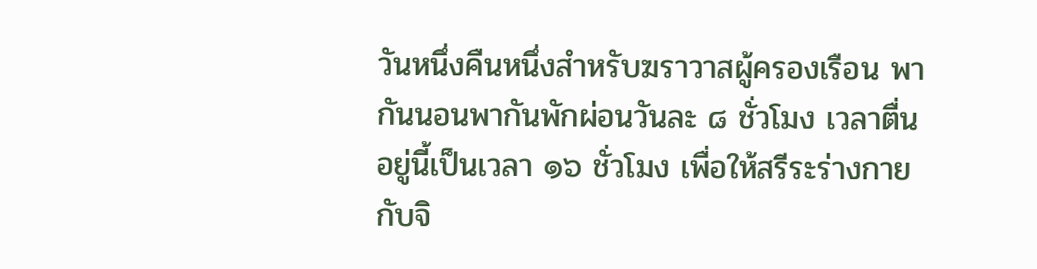วันหนึ่งคืนหนึ่งสำหรับฆราวาสผู้ครองเรือน พากันนอนพากันพักผ่อนวันละ ๘ ชั่วโมง เวลาตื่นอยู่นี้เป็นเวลา ๑๖ ชั่วโมง เพื่อให้สรีระร่างกายกับจิ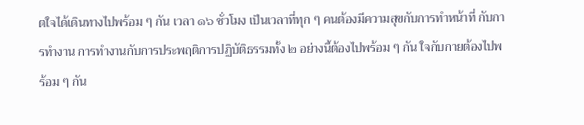ตใจได้เดินทางไปพร้อม ๆ กัน เวลา ๑๖ ชั่วโมง เป็นเวลาที่ทุก ๆ คนต้องมีความสุขกับการทำหน้าที่ กับการทำงาน การทำงานกับการประพฤติการปฏิบัติธรรมทั้ง ๒ อย่างนี้ต้องไปพร้อม ๆ กัน ใจกับกายต้องไปพร้อม ๆ กัน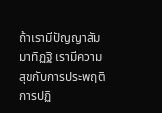ถ้าเรามีปัญญาสัมมาทิฏฐิ เรามีความสุขกับการประพฤติการปฏิ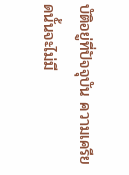บัติอยู่ที่ปัจจุบัน ความเครียดนั้นจะไม่มี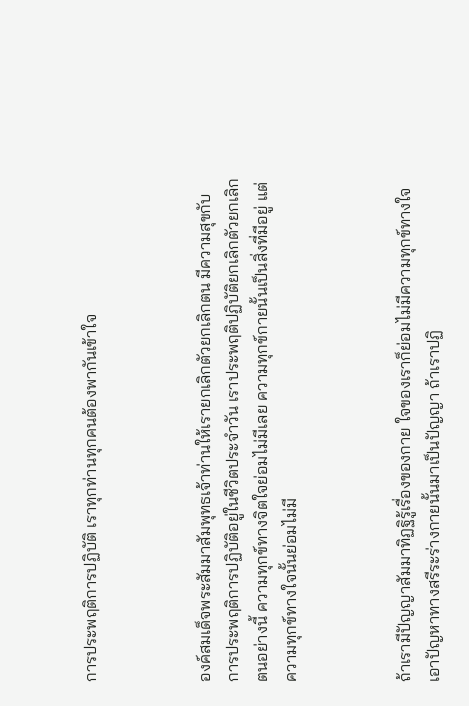การประพฤติการปฏิบัติ เราทุกท่านทุกคนต้องพากันเข้าใจ



องค์สมเด็จพระสัมมาสัมพุทธเจ้าท่านให้เรายกเลิกตัวยกเลิกตน มีความสุขกับการประพฤติการปฏิบัติอยู่ในชีวิตประจำวัน เราประพฤติปฏิบัติยกเลิกตัวยกเลิกตนอย่างนี้ ความทุกข์ทางจิตใจย่อมไม่มีเลย ความทุกข์กายนั้นเป็นสิ่งที่มีอยู่ แต่ความทุกข์ทางใจนั้นย่อมไม่มี



ถ้าเรามีปัญญาสัมมาทิฏฐิรู้เรื่องของกาย ใจของเราก็ย่อมไม่มีความทุกข์ทางใจ เอาปัญหาทางสรีระร่างกายนั้นมาเป็นปัญญา ถ้าเราปฏิ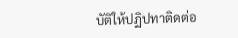บัติให้ปฏิปทาติดต่อ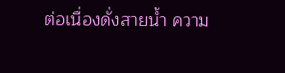ต่อเนื่องดั่งสายน้ำ ความ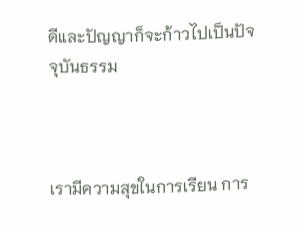ดีและปัญญาก็จะก้าวไปเป็นปัจจุบันธรรม



เรามีความสุขในการเรียน การ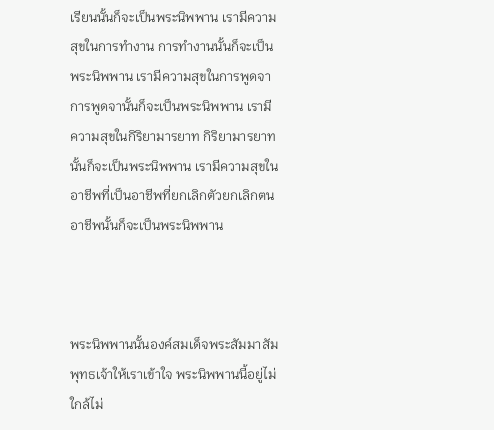เรียนนั้นก็จะเป็นพระนิพพาน เรามีความสุขในการทำงาน การทำงานนั้นก็จะเป็นพระนิพพาน เรามีความสุขในการพูดจา การพูดจานั้นก็จะเป็นพระนิพพาน เรามีความสุขในกิริยามารยาท กิริยามารยาทนั้นก็จะเป็นพระนิพพาน เรามีความสุขในอาชีพที่เป็นอาชีพที่ยกเลิกตัวยกเลิกตน อาชีพนั้นก็จะเป็นพระนิพพาน



พระนิพพานนั้นองค์สมเด็จพระสัมมาสัมพุทธเจ้าให้เราเข้าใจ พระนิพพานนี้อยู่ไม่ใกล้ไม่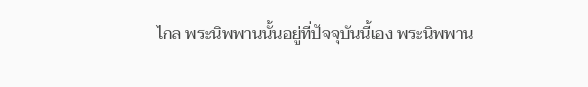ไกล พระนิพพานนั้นอยู่ที่ปัจจุบันนี้เอง พระนิพพาน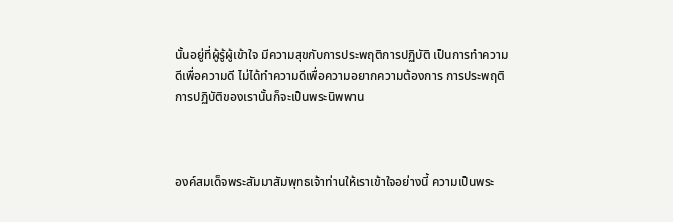นั้นอยู่ที่ผู้รู้ผู้เข้าใจ มีความสุขกับการประพฤติการปฏิบัติ เป็นการทำความดีเพื่อความดี ไม่ได้ทำความดีเพื่อความอยากความต้องการ การประพฤติการปฏิบัติของเรานั้นก็จะเป็นพระนิพพาน



องค์สมเด็จพระสัมมาสัมพุทธเจ้าท่านให้เราเข้าใจอย่างนี้ ความเป็นพระ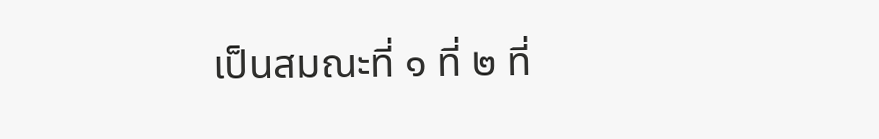เป็นสมณะที่ ๑ ที่ ๒ ที่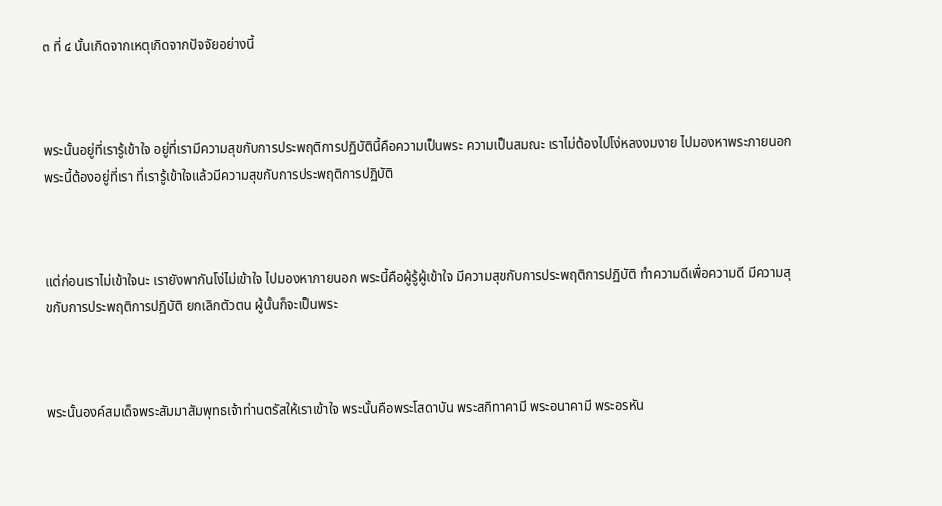๓ ที่ ๔ นั้นเกิดจากเหตุเกิดจากปัจจัยอย่างนี้



พระนั้นอยู่ที่เรารู้เข้าใจ อยู่ที่เรามีความสุขกับการประพฤติการปฏิบัตินี้คือความเป็นพระ ความเป็นสมณะ เราไม่ต้องไปโง่หลงงมงาย ไปมองหาพระภายนอก พระนี้ต้องอยู่ที่เรา ที่เรารู้เข้าใจแล้วมีความสุขกับการประพฤติการปฏิบัติ



แต่ก่อนเราไม่เข้าใจนะ เรายังพากันโง่ไม่เข้าใจ ไปมองหาภายนอก พระนี้คือผู้รู้ผู้เข้าใจ มีความสุขกับการประพฤติการปฏิบัติ ทำความดีเพื่อความดี มีความสุขกับการประพฤติการปฏิบัติ ยกเลิกตัวตน ผู้นั้นก็จะเป็นพระ



พระนั้นองค์สมเด็จพระสัมมาสัมพุทธเจ้าท่านตรัสให้เราเข้าใจ พระนั้นคือพระโสดาบัน พระสกิทาคามี พระอนาคามี พระอรหัน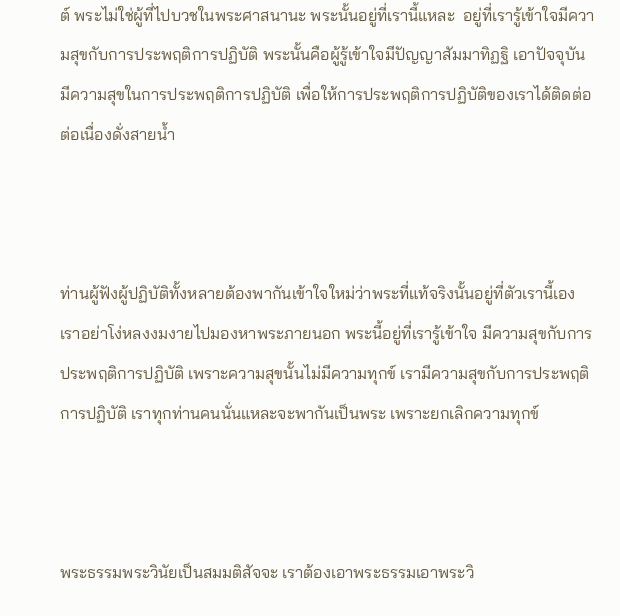ต์ พระไม่ใช่ผู้ที่ไปบวชในพระศาสนานะ พระนั้นอยู่ที่เรานี้แหละ  อยู่ที่เรารู้เข้าใจมีความสุขกับการประพฤติการปฏิบัติ พระนั้นคือผู้รู้เข้าใจมีปัญญาสัมมาทิฏฐิ เอาปัจจุบันมีความสุขในการประพฤติการปฏิบัติ เพื่อให้การประพฤติการปฏิบัติของเราได้ติดต่อต่อเนื่องดั่งสายน้ำ



ท่านผู้ฟังผู้ปฏิบัติทั้งหลายต้องพากันเข้าใจใหม่ว่าพระที่แท้จริงนั้นอยู่ที่ตัวเรานี้เอง เราอย่าโง่หลงงมงายไปมองหาพระภายนอก พระนี้อยู่ที่เรารู้เข้าใจ มีความสุขกับการประพฤติการปฏิบัติ เพราะความสุขนั้นไม่มีความทุกข์ เรามีความสุขกับการประพฤติการปฏิบัติ เราทุกท่านคนนั่นแหละจะพากันเป็นพระ เพราะยกเลิกความทุกข์



พระธรรมพระวินัยเป็นสมมติสัจจะ เราต้องเอาพระธรรมเอาพระวิ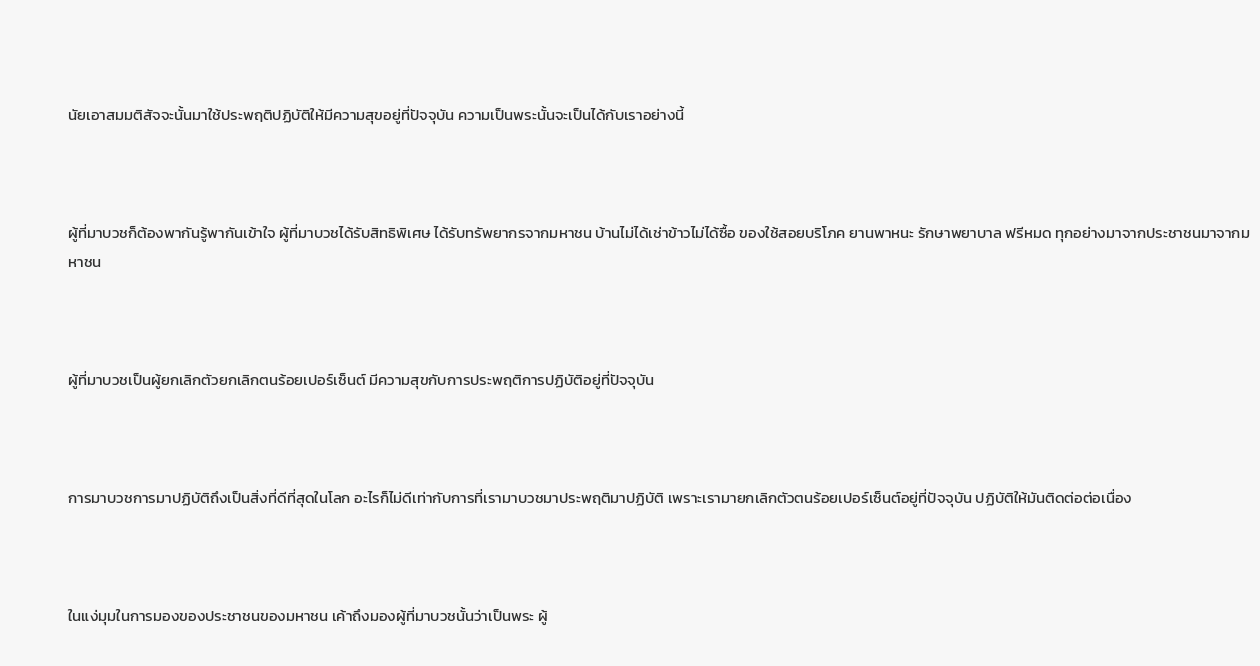นัยเอาสมมติสัจจะนั้นมาใช้ประพฤติปฏิบัติให้มีความสุขอยู่ที่ปัจจุบัน ความเป็นพระนั้นจะเป็นได้กับเราอย่างนี้



ผู้ที่มาบวชก็ต้องพากันรู้พากันเข้าใจ ผู้ที่มาบวชได้รับสิทธิพิเศษ ได้รับทรัพยากรจากมหาชน บ้านไม่ได้เช่าข้าวไม่ได้ซื้อ ของใช้สอยบริโภค ยานพาหนะ รักษาพยาบาล ฟรีหมด ทุกอย่างมาจากประชาชนมาจากมหาชน



ผู้ที่มาบวชเป็นผู้ยกเลิกตัวยกเลิกตนร้อยเปอร์เซ็นต์ มีความสุขกับการประพฤติการปฏิบัติอยู่ที่ปัจจุบัน



การมาบวชการมาปฏิบัติถึงเป็นสิ่งที่ดีที่สุดในโลก อะไรก็ไม่ดีเท่ากับการที่เรามาบวชมาประพฤติมาปฏิบัติ เพราะเรามายกเลิกตัวตนร้อยเปอร์เซ็นต์อยู่ที่ปัจจุบัน ปฏิบัติให้มันติดต่อต่อเนื่อง



ในแง่มุมในการมองของประชาชนของมหาชน เค้าถึงมองผู้ที่มาบวชนั้นว่าเป็นพระ ผู้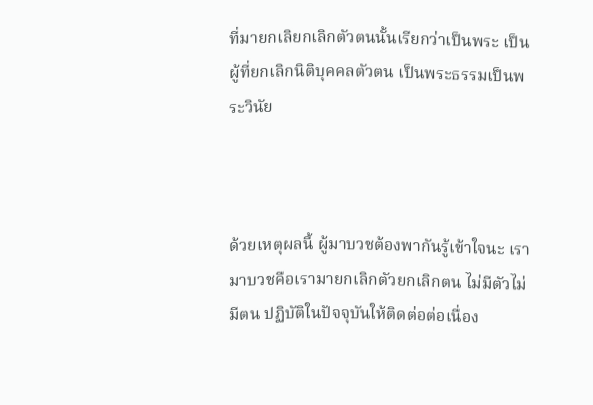ที่มายกเลิยกเลิกตัวตนนั้นเรียกว่าเป็นพระ เป็นผู้ที่ยกเลิกนิติบุคคลตัวตน เป็นพระธรรมเป็นพระวินัย



ด้วยเหตุผลนี้ ผู้มาบวชต้องพากันรู้เข้าใจนะ เรามาบวชคือเรามายกเลิกตัวยกเลิกตน ไม่มีตัวไม่มีตน ปฏิบัติในปัจจุบันให้ติดต่อต่อเนื่อง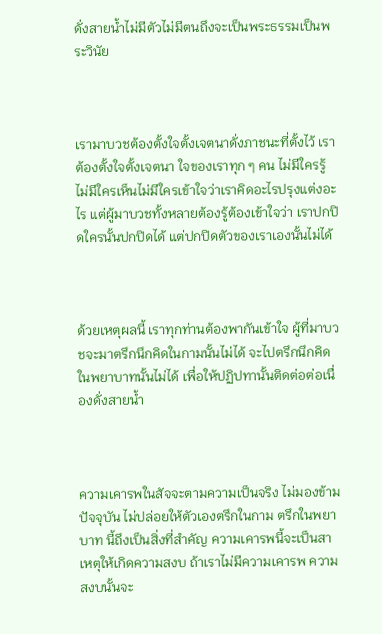ดั่งสายน้ำไม่มีตัวไม่มีตนถึงจะเป็นพระธรรมเป็นพระวินัย



เรามาบวชต้องตั้งใจตั้งเจตนาดั่งภาชนะที่ตั้งไว้ เราต้องตั้งใจตั้งเจตนา ใจของเราทุก ๆ คน ไม่มีใครรู้ไม่มีใครเห็นไม่มีใครเข้าใจว่าเราคิดอะไรปรุงแต่งอะไร แต่ผู้มาบวชทั้งหลายต้องรู้ต้องเข้าใจว่า เราปกปิดใครนั้นปกปิดได้ แต่ปกปิดตัวของเราเองนั้นไม่ได้



ด้วยเหตุผลนี้ เราทุกท่านต้องพากันเข้าใจ ผู้ที่มาบวชจะมาตรึกนึกคิดในกามนั้นไม่ได้ จะไปตรึกนึกคิดในพยาบาทนั้นไม่ได้ เพื่อให้ปฏิปทานั้นติดต่อต่อเนื่องดั่งสายน้ำ



ความเคารพในสัจจะตามความเป็นจริง ไม่มองข้ามปัจจุบัน ไม่ปล่อยให้ตัวเองตรึกในกาม ตรึกในพยาบาท นี้ถึงเป็นสิ่งที่สำคัญ ความเคารพนี้จะเป็นสาเหตุให้เกิดความสงบ ถ้าเราไม่มีความเคารพ ความสงบนั้นจะ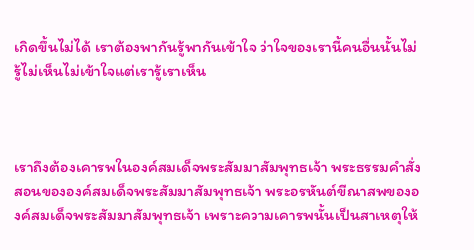เกิดขึ้นไม่ได้ เราต้องพากันรู้พากันเข้าใจ ว่าใจของเรานี้คนอื่นนั้นไม่รู้ไม่เห็นไม่เข้าใจแต่เรารู้เราเห็น



เราถึงต้องเคารพในองค์สมเด็จพระสัมมาสัมพุทธเจ้า พระธรรมคำสั่งสอนขององค์สมเด็จพระสัมมาสัมพุทธเจ้า พระอรหันต์ขีณาสพขององค์สมเด็จพระสัมมาสัมพุทธเจ้า เพราะความเคารพนั้นเป็นสาเหตุให้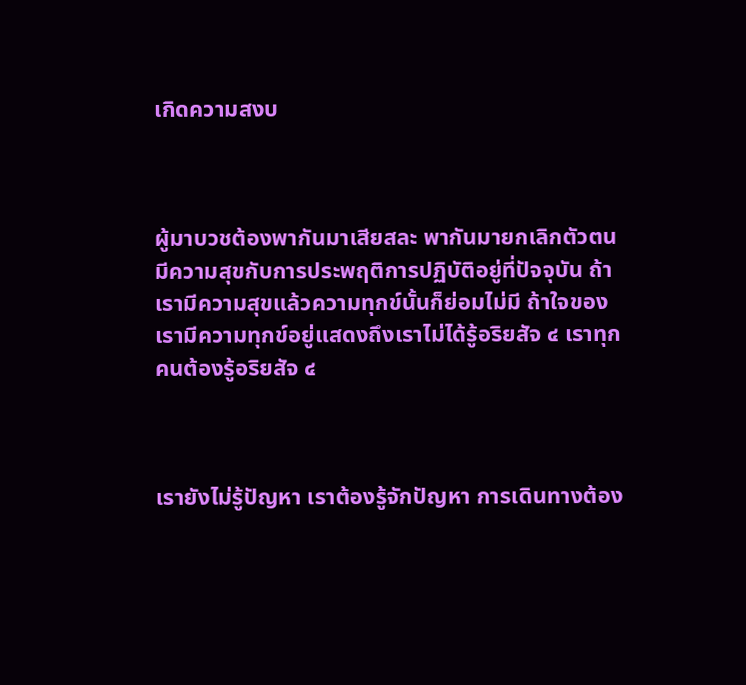เกิดความสงบ



ผู้มาบวชต้องพากันมาเสียสละ พากันมายกเลิกตัวตน มีความสุขกับการประพฤติการปฏิบัติอยู่ที่ปัจจุบัน ถ้าเรามีความสุขแล้วความทุกข์นั้นก็ย่อมไม่มี ถ้าใจของเรามีความทุกข์อยู่แสดงถึงเราไม่ได้รู้อริยสัจ ๔ เราทุกคนต้องรู้อริยสัจ ๔



เรายังไม่รู้ปัญหา เราต้องรู้จักปัญหา การเดินทางต้อง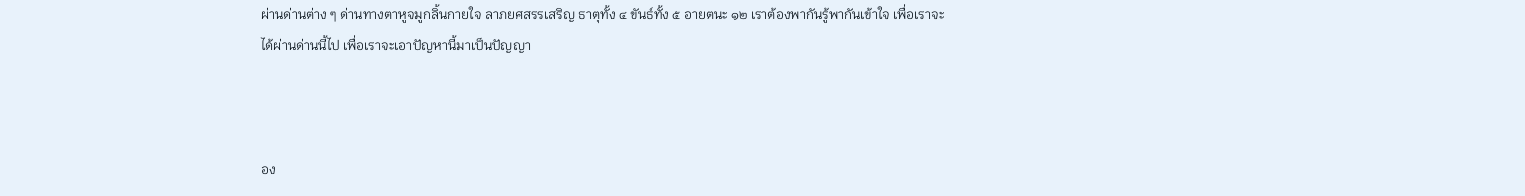ผ่านด่านต่าง ๆ ด่านทางตาหูจมูกลิ้นกายใจ ลาภยศสรรเสริญ ธาตุทั้ง ๔ ขันธ์ทั้ง ๕ อายตนะ ๑๒ เราต้องพากันรู้พากันเข้าใจ เพื่อเราจะได้ผ่านด่านนี้ไป เพื่อเราจะเอาปัญหานี้มาเป็นปัญญา



อง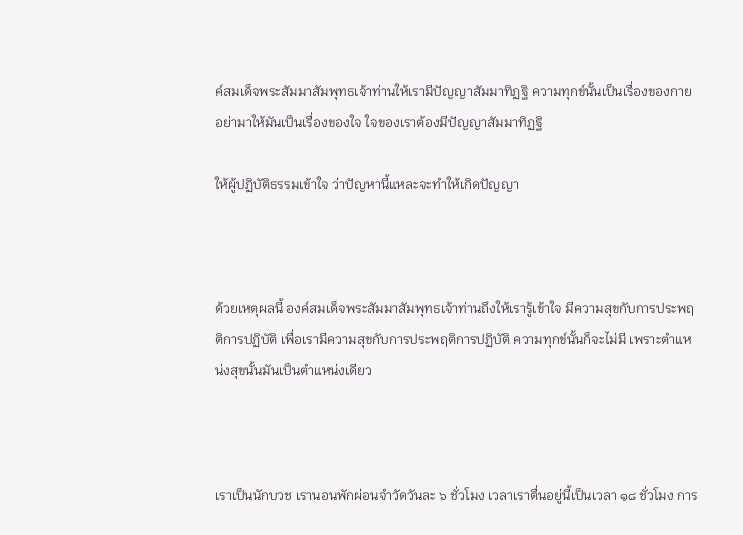ค์สมเด็จพระสัมมาสัมพุทธเจ้าท่านให้เรามีปัญญาสัมมาทิฏฐิ ความทุกข์นั้นเป็นเรื่องของกาย อย่ามาให้มันเป็นเรื่องของใจ ใจของเราต้องมีปัญญาสัมมาทิฏฐิ

ให้ผู้ปฏิบัติธรรมเข้าใจ ว่าปัญหานี้แหละจะทำให้เกิดปัญญา



ด้วยเหตุผลนี้ องค์สมเด็จพระสัมมาสัมพุทธเจ้าท่านถึงให้เรารู้เข้าใจ มีความสุขกับการประพฤติการปฏิบัติ เพื่อเรามีความสุขกับการประพฤติการปฏิบัติ ความทุกข์นั้นก็จะไม่มี เพราะตำแหน่งสุขนั้นมันเป็นตำแหน่งเดียว



เราเป็นนักบวช เรานอนพักผ่อนจำวัดวันละ ๖ ชั่วโมง เวลาเราตื่นอยู่นี้เป็นเวลา ๑๘ ชั่วโมง การ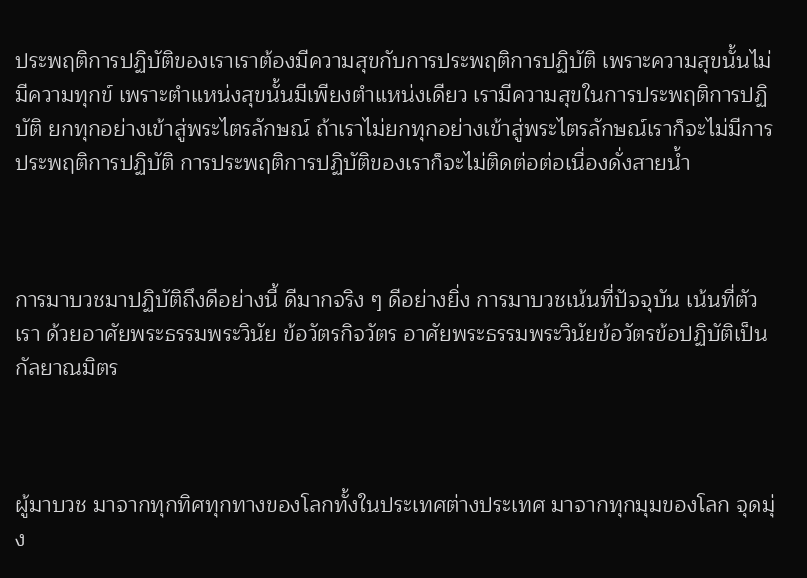ประพฤติการปฏิบัติของเราเราต้องมีความสุขกับการประพฤติการปฏิบัติ เพราะความสุขนั้นไม่มีความทุกข์ เพราะตำแหน่งสุขนั้นมีเพียงตำแหน่งเดียว เรามีความสุขในการประพฤติการปฏิบัติ ยกทุกอย่างเข้าสู่พระไตรลักษณ์ ถ้าเราไม่ยกทุกอย่างเข้าสู่พระไตรลักษณ์เราก็จะไม่มีการประพฤติการปฏิบัติ การประพฤติการปฏิบัติของเราก็จะไม่ติดต่อต่อเนื่องดั่งสายน้ำ



การมาบวชมาปฏิบัติถึงดีอย่างนี้ ดีมากจริง ๆ ดีอย่างยิ่ง การมาบวชเน้นที่ปัจจุบัน เน้นที่ตัวเรา ด้วยอาศัยพระธรรมพระวินัย ข้อวัตรกิจวัตร อาศัยพระธรรมพระวินัยข้อวัตรข้อปฏิบัติเป็นกัลยาณมิตร



ผู้มาบวช มาจากทุกทิศทุกทางของโลกทั้งในประเทศต่างประเทศ มาจากทุกมุมของโลก จุดมุ่ง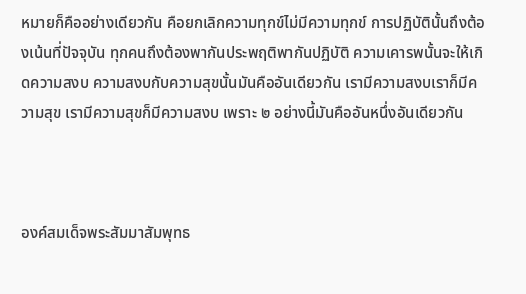หมายก็คืออย่างเดียวกัน คือยกเลิกความทุกข์ไม่มีความทุกข์ การปฏิบัตินั้นถึงต้องเน้นที่ปัจจุบัน ทุกคนถึงต้องพากันประพฤติพากันปฏิบัติ ความเคารพนั้นจะให้เกิดความสงบ ความสงบกับความสุขนั้นมันคืออันเดียวกัน เรามีความสงบเราก็มีความสุข เรามีความสุขก็มีความสงบ เพราะ ๒ อย่างนี้มันคืออันหนึ่งอันเดียวกัน



องค์สมเด็จพระสัมมาสัมพุทธ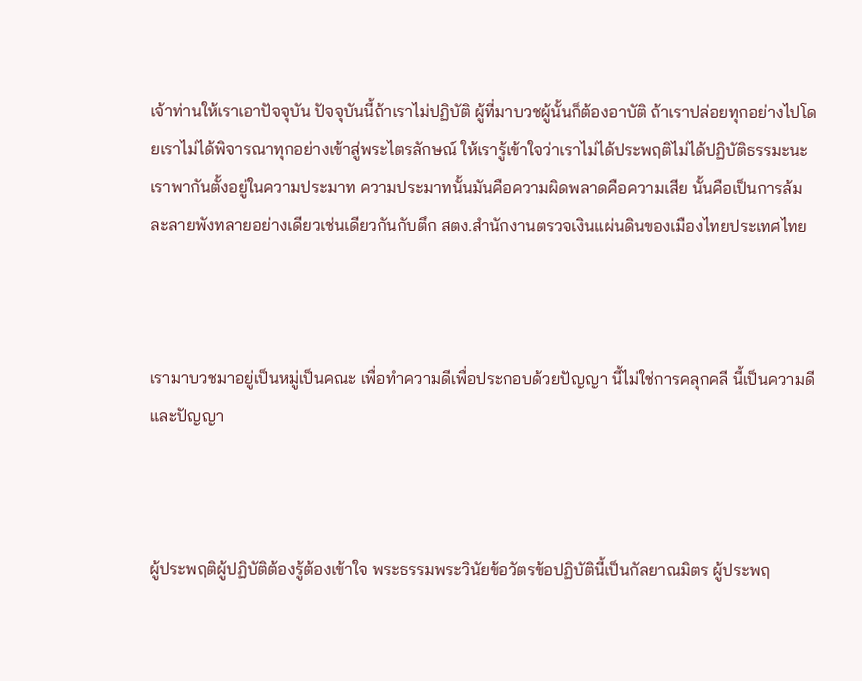เจ้าท่านให้เราเอาปัจจุบัน ปัจจุบันนี้ถ้าเราไม่ปฏิบัติ ผู้ที่มาบวชผู้นั้นก็ต้องอาบัติ ถ้าเราปล่อยทุกอย่างไปโดยเราไม่ได้พิจารณาทุกอย่างเข้าสู่พระไตรลักษณ์ ให้เรารู้เข้าใจว่าเราไม่ได้ประพฤติไม่ได้ปฏิบัติธรรมะนะ เราพากันตั้งอยู่ในความประมาท ความประมาทนั้นมันคือความผิดพลาดคือความเสีย นั้นคือเป็นการล้มละลายพังทลายอย่างเดียวเช่นเดียวกันกับตึก สตง.สำนักงานตรวจเงินแผ่นดินของเมืองไทยประเทศไทย



เรามาบวชมาอยู่เป็นหมู่เป็นคณะ เพื่อทำความดีเพื่อประกอบด้วยปัญญา นี้ไม่ใช่การคลุกคลี นี้เป็นความดีและปัญญา



ผู้ประพฤติผู้ปฏิบัติต้องรู้ต้องเข้าใจ พระธรรมพระวินัยข้อวัตรข้อปฏิบัตินี้เป็นกัลยาณมิตร ผู้ประพฤ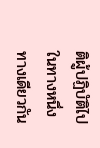ติผู้ปฏิบัติไปในทางหนึ่งทางเดียวกัน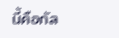นี้คือกัล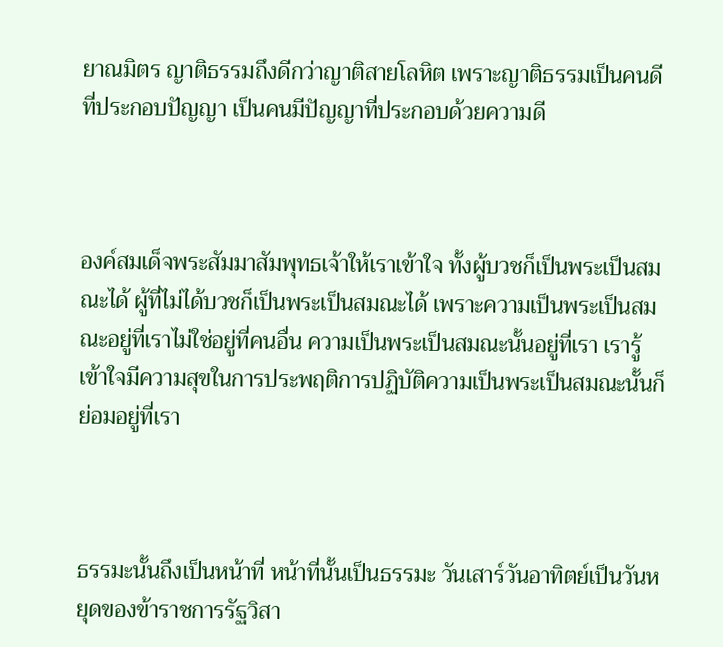ยาณมิตร ญาติธรรมถึงดีกว่าญาติสายโลหิต เพราะญาติธรรมเป็นคนดีที่ประกอบปัญญา เป็นคนมีปัญญาที่ประกอบด้วยความดี



องค์สมเด็จพระสัมมาสัมพุทธเจ้าให้เราเข้าใจ ทั้งผู้บวชก็เป็นพระเป็นสมณะได้ ผู้ที่ไม่ได้บวชก็เป็นพระเป็นสมณะได้ เพราะความเป็นพระเป็นสมณะอยู่ที่เราไม่ใช่อยู่ที่คนอื่น ความเป็นพระเป็นสมณะนั้นอยู่ที่เรา เรารู้เข้าใจมีความสุขในการประพฤติการปฏิบัติความเป็นพระเป็นสมณะนั้นก็ย่อมอยู่ที่เรา



ธรรมะนั้นถึงเป็นหน้าที่ หน้าที่นั้นเป็นธรรมะ วันเสาร์วันอาทิตย์เป็นวันหยุดของข้าราชการรัฐวิสา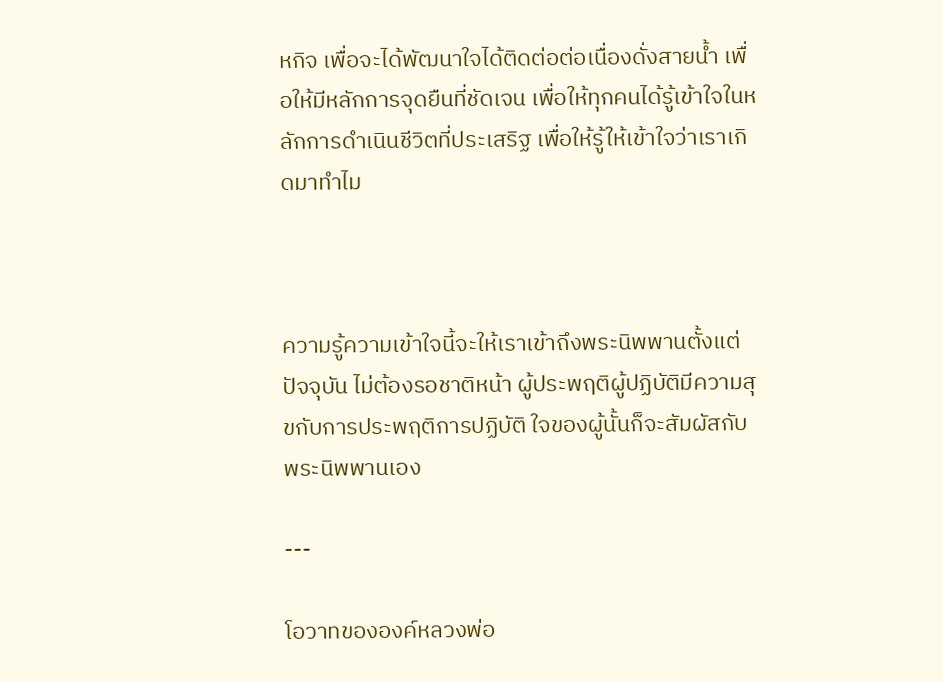หกิจ เพื่อจะได้พัฒนาใจได้ติดต่อต่อเนื่องดั่งสายน้ำ เพื่อให้มีหลักการจุดยืนที่ชัดเจน เพื่อให้ทุกคนได้รู้เข้าใจในหลักการดำเนินชีวิตที่ประเสริฐ เพื่อให้รู้ให้เข้าใจว่าเราเกิดมาทำไม



ความรู้ความเข้าใจนี้จะให้เราเข้าถึงพระนิพพานตั้งแต่ปัจจุบัน ไม่ต้องรอชาติหน้า ผู้ประพฤติผู้ปฏิบัติมีความสุขกับการประพฤติการปฏิบัติ ใจของผู้นั้นก็จะสัมผัสกับพระนิพพานเอง

---

โอวาทขององค์หลวงพ่อ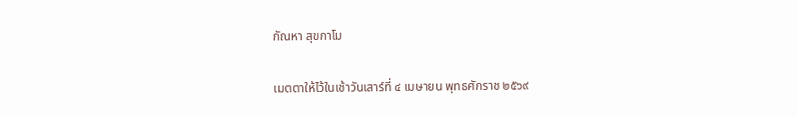กัณหา สุขกาโม

เมตตาให้ไว้ในเช้าวันเสาร์ที่ ๔ เมษายน พุทธศักราช ๒๕๖๙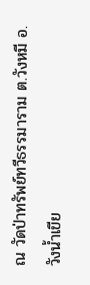ณ วัดป่าทรัพย์ทวีธรรมาราม ต.วังหมี อ.วังน้ำเขีย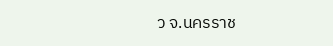ว จ.นครราช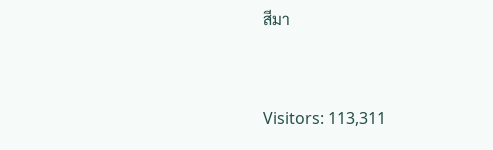สีมา



Visitors: 113,311